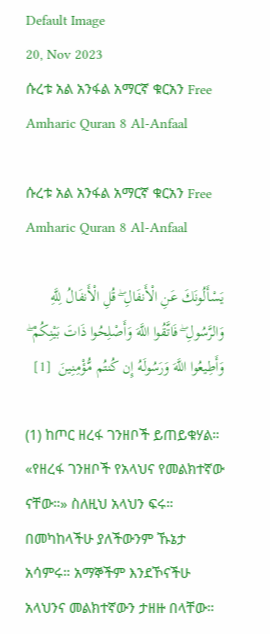Default Image
20, Nov 2023
ሱረቱ አል አንፋል አማርኛ ቁርአን Free Amharic Quran 8 Al-Anfaal

ሱረቱ አል አንፋል አማርኛ ቁርአን Free Amharic Quran 8 Al-Anfaal

يَسْأَلُونَكَ عَنِ الْأَنفَالِ ۖ قُلِ الْأَنفَالُ لِلَّهِ وَالرَّسُولِ ۖ فَاتَّقُوا اللَّهَ وَأَصْلِحُوا ذَاتَ بَيْنِكُمْ ۖ وَأَطِيعُوا اللَّهَ وَرَسُولَهُ إِن كُنتُم مُّؤْمِنِينَ  [1]

(1) ከጦር ዘረፋ ገንዘቦች ይጠይቁሃል። «የዘረፋ ገንዘቦች የአላህና የመልክተኛው ናቸው።» ስለዚህ አላህን ፍሩ። በመካከላችሁ ያለችውንም ኹኔታ አሳምሩ። አማኞችም እንደኾናችሁ አላህንና መልክተኛውን ታዘዙ በላቸው።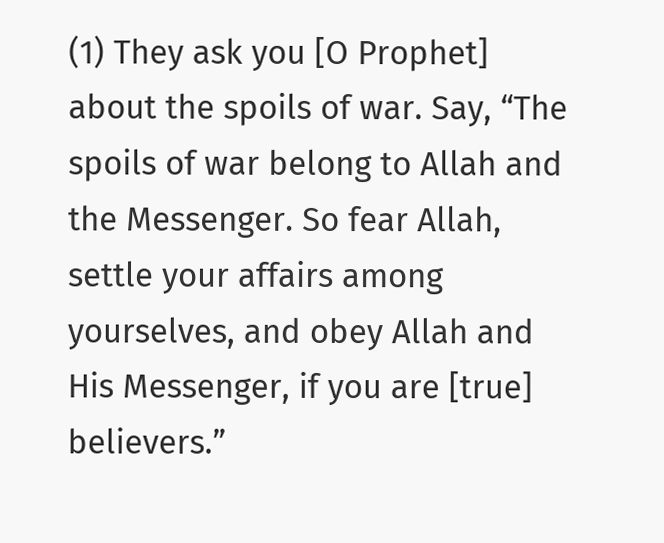(1) They ask you [O Prophet] about the spoils of war. Say, “The spoils of war belong to Allah and the Messenger. So fear Allah, settle your affairs among yourselves, and obey Allah and His Messenger, if you are [true] believers.”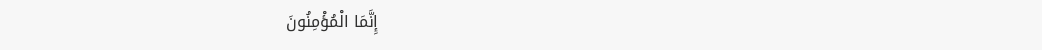إِنَّمَا الْمُؤْمِنُونَ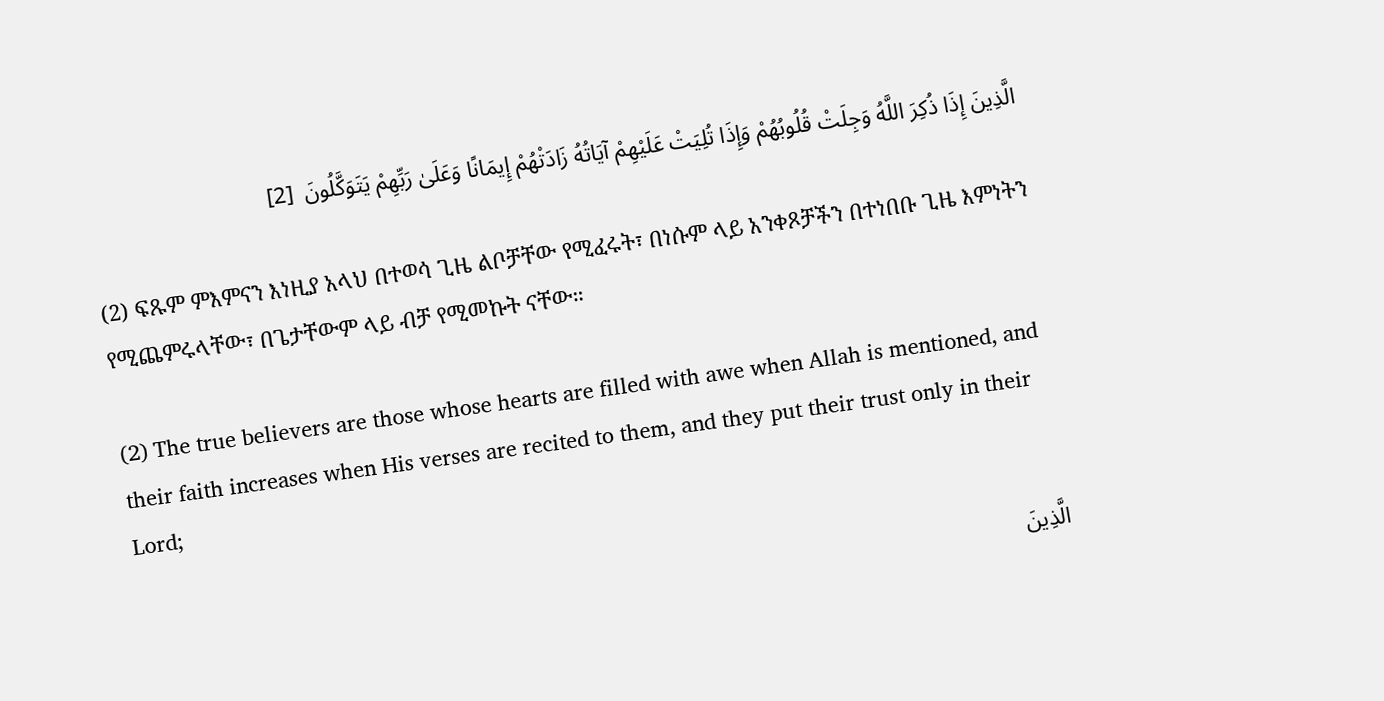الَّذِينَ إِذَا ذُكِرَ اللَّهُ وَجِلَتْ قُلُوبُهُمْ وَإِذَا تُلِيَتْ عَلَيْهِمْ آيَاتُهُ زَادَتْهُمْ إِيمَانًا وَعَلَىٰ رَبِّهِمْ يَتَوَكَّلُونَ  [2]

(2) ፍጹም ምእምናን እነዚያ አላህ በተወሳ ጊዜ ልቦቻቸው የሚፈሩት፣ በነሱም ላይ አንቀጾቻችን በተነበቡ ጊዜ እምነትን የሚጨምሩላቸው፣ በጌታቸውም ላይ ብቻ የሚመኩት ናቸው።

(2) The true believers are those whose hearts are filled with awe when Allah is mentioned, and their faith increases when His verses are recited to them, and they put their trust only in their Lord;

الَّذِينَ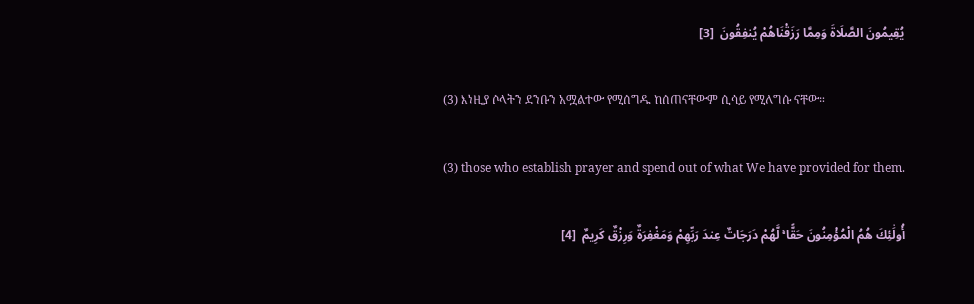يُقِيمُونَ الصَّلَاةَ وَمِمَّا رَزَقْنَاهُمْ يُنفِقُونَ  [3]

(3) እነዚያ ሶላትን ደንቡን አሟልተው የሚሰግዱ ከሰጠናቸውም ሲሳይ የሚለግሱ ናቸው።

(3) those who establish prayer and spend out of what We have provided for them.

أُولَٰئِكَ هُمُ الْمُؤْمِنُونَ حَقًّا ۚ لَّهُمْ دَرَجَاتٌ عِندَ رَبِّهِمْ وَمَغْفِرَةٌ وَرِزْقٌ كَرِيمٌ  [4]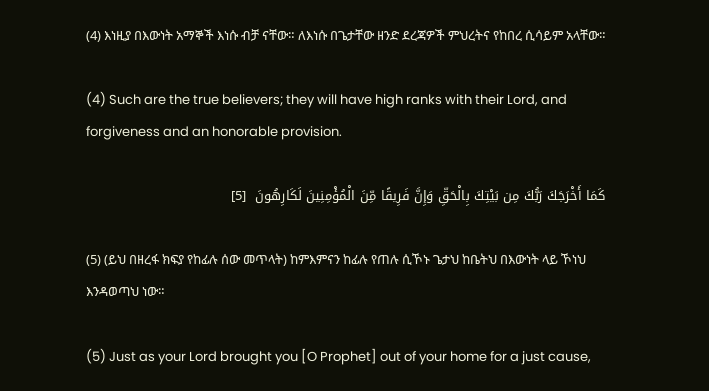(4) እነዚያ በእውነት አማኞች እነሱ ብቻ ናቸው። ለእነሱ በጌታቸው ዘንድ ደረጃዎች ምህረትና የከበረ ሲሳይም አላቸው።

(4) Such are the true believers; they will have high ranks with their Lord, and forgiveness and an honorable provision.

كَمَا أَخْرَجَكَ رَبُّكَ مِن بَيْتِكَ بِالْحَقِّ وَإِنَّ فَرِيقًا مِّنَ الْمُؤْمِنِينَ لَكَارِهُونَ  [5]

(5) (ይህ በዘረፋ ክፍያ የከፊሉ ሰው መጥላት) ከምእምናን ከፊሉ የጠሉ ሲኾኑ ጌታህ ከቤትህ በእውነት ላይ ኾነህ እንዳወጣህ ነው።

(5) Just as your Lord brought you [O Prophet] out of your home for a just cause,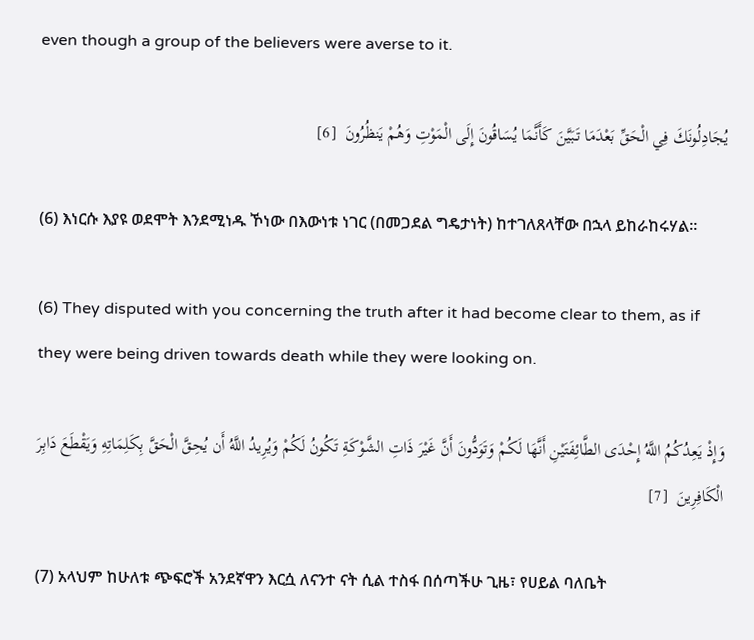even though a group of the believers were averse to it.

يُجَادِلُونَكَ فِي الْحَقِّ بَعْدَمَا تَبَيَّنَ كَأَنَّمَا يُسَاقُونَ إِلَى الْمَوْتِ وَهُمْ يَنظُرُونَ  [6]

(6) እነርሱ እያዩ ወደሞት እንደሚነዱ ኾነው በእውነቱ ነገር (በመጋደል ግዴታነት) ከተገለጸላቸው በኋላ ይከራከሩሃል።

(6) They disputed with you concerning the truth after it had become clear to them, as if they were being driven towards death while they were looking on.

وَإِذْ يَعِدُكُمُ اللَّهُ إِحْدَى الطَّائِفَتَيْنِ أَنَّهَا لَكُمْ وَتَوَدُّونَ أَنَّ غَيْرَ ذَاتِ الشَّوْكَةِ تَكُونُ لَكُمْ وَيُرِيدُ اللَّهُ أَن يُحِقَّ الْحَقَّ بِكَلِمَاتِهِ وَيَقْطَعَ دَابِرَ الْكَافِرِينَ  [7]

(7) አላህም ከሁለቱ ጭፍሮች አንደኛዋን እርሷ ለናንተ ናት ሲል ተስፋ በሰጣችሁ ጊዜ፣ የሀይል ባለቤት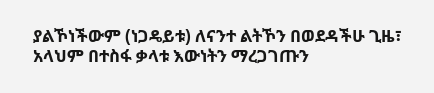ያልኾነችውም (ነጋዴይቱ) ለናንተ ልትኾን በወደዳችሁ ጊዜ፣ አላህም በተስፋ ቃላቱ እውነትን ማረጋገጡን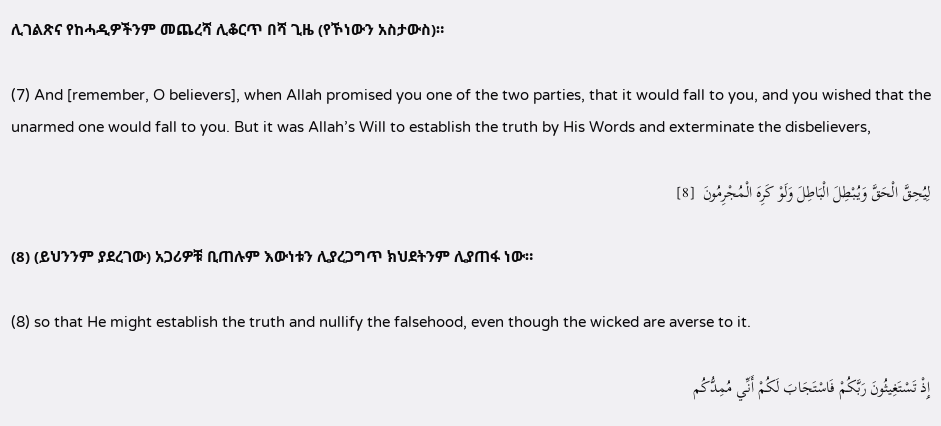ሊገልጽና የከሓዲዎችንም መጨረሻ ሊቆርጥ በሻ ጊዜ (የኾነውን አስታውስ)።

(7) And [remember, O believers], when Allah promised you one of the two parties, that it would fall to you, and you wished that the unarmed one would fall to you. But it was Allah’s Will to establish the truth by His Words and exterminate the disbelievers,

لِيُحِقَّ الْحَقَّ وَيُبْطِلَ الْبَاطِلَ وَلَوْ كَرِهَ الْمُجْرِمُونَ  [8]

(8) (ይህንንም ያደረገው) አጋሪዎቹ ቢጠሉም እውነቱን ሊያረጋግጥ ክህደትንም ሊያጠፋ ነው።

(8) so that He might establish the truth and nullify the falsehood, even though the wicked are averse to it.

إِذْ تَسْتَغِيثُونَ رَبَّكُمْ فَاسْتَجَابَ لَكُمْ أَنِّي مُمِدُّكُم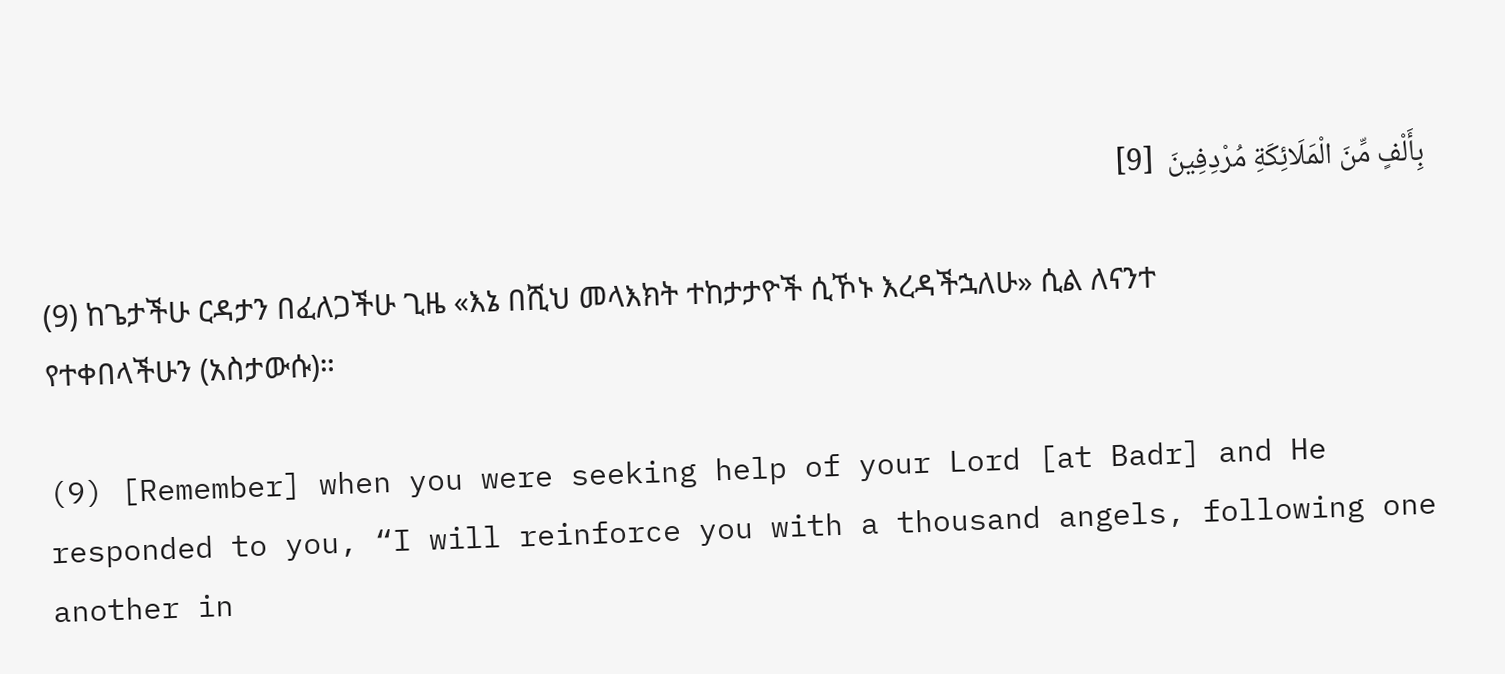بِأَلْفٍ مِّنَ الْمَلَائِكَةِ مُرْدِفِينَ  [9]

(9) ከጌታችሁ ርዳታን በፈለጋችሁ ጊዜ «እኔ በሺህ መላእክት ተከታታዮች ሲኾኑ እረዳችኋለሁ» ሲል ለናንተ የተቀበላችሁን (አስታውሱ)።

(9) [Remember] when you were seeking help of your Lord [at Badr] and He responded to you, “I will reinforce you with a thousand angels, following one another in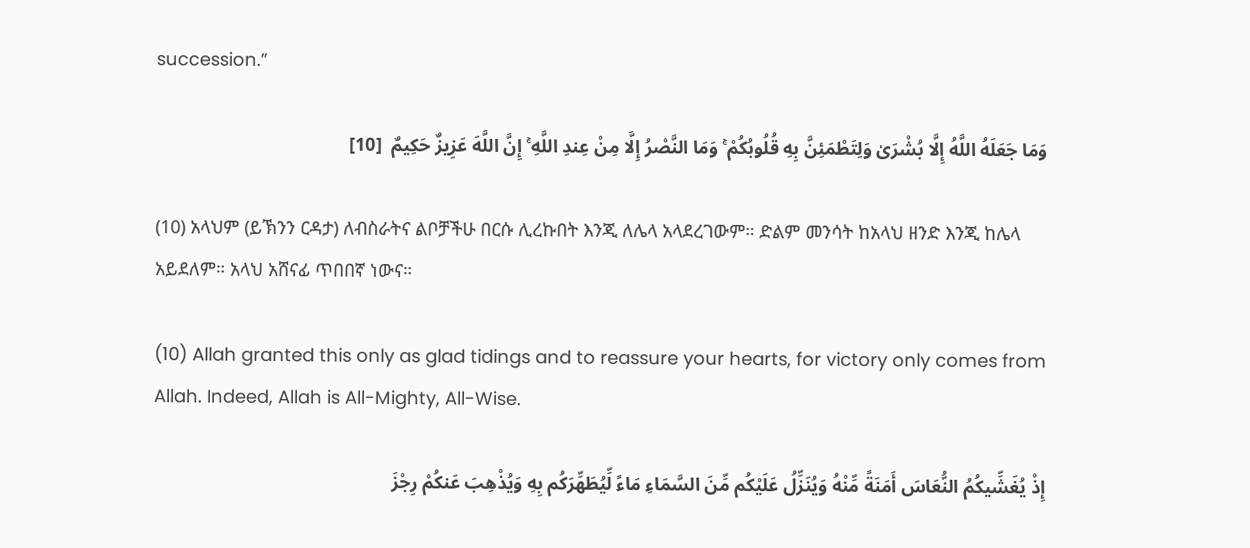succession.”

وَمَا جَعَلَهُ اللَّهُ إِلَّا بُشْرَىٰ وَلِتَطْمَئِنَّ بِهِ قُلُوبُكُمْ ۚ وَمَا النَّصْرُ إِلَّا مِنْ عِندِ اللَّهِ ۚ إِنَّ اللَّهَ عَزِيزٌ حَكِيمٌ  [10]

(10) አላህም (ይኽንን ርዳታ) ለብስራትና ልቦቻችሁ በርሱ ሊረኩበት እንጂ ለሌላ አላደረገውም። ድልም መንሳት ከአላህ ዘንድ እንጂ ከሌላ አይደለም። አላህ አሸናፊ ጥበበኛ ነውና።

(10) Allah granted this only as glad tidings and to reassure your hearts, for victory only comes from Allah. Indeed, Allah is All-Mighty, All-Wise.

إِذْ يُغَشِّيكُمُ النُّعَاسَ أَمَنَةً مِّنْهُ وَيُنَزِّلُ عَلَيْكُم مِّنَ السَّمَاءِ مَاءً لِّيُطَهِّرَكُم بِهِ وَيُذْهِبَ عَنكُمْ رِجْزَ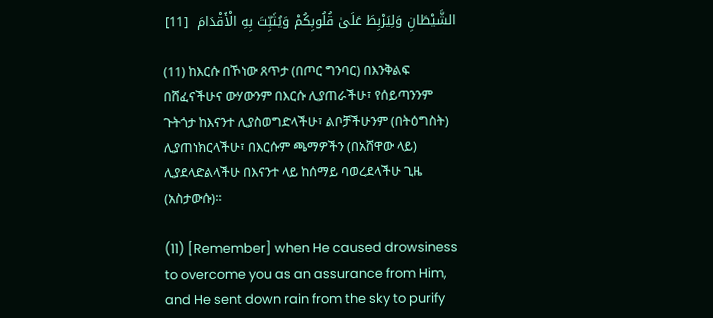الشَّيْطَانِ وَلِيَرْبِطَ عَلَىٰ قُلُوبِكُمْ وَيُثَبِّتَ بِهِ الْأَقْدَامَ  [11]

(11) ከእርሱ በኾነው ጸጥታ (በጦር ግንባር) በእንቅልፍ በሸፈናችሁና ውሃውንም በእርሱ ሊያጠራችሁ፣ የሰይጣንንም ጉትጎታ ከእናንተ ሊያስወግድላችሁ፣ ልቦቻችሁንም (በትዕግስት) ሊያጠነክርላችሁ፣ በእርሱም ጫማዎችን (በአሸዋው ላይ) ሊያደላድልላችሁ በእናንተ ላይ ከሰማይ ባወረደላችሁ ጊዜ (አስታውሱ)።

(11) [Remember] when He caused drowsiness to overcome you as an assurance from Him, and He sent down rain from the sky to purify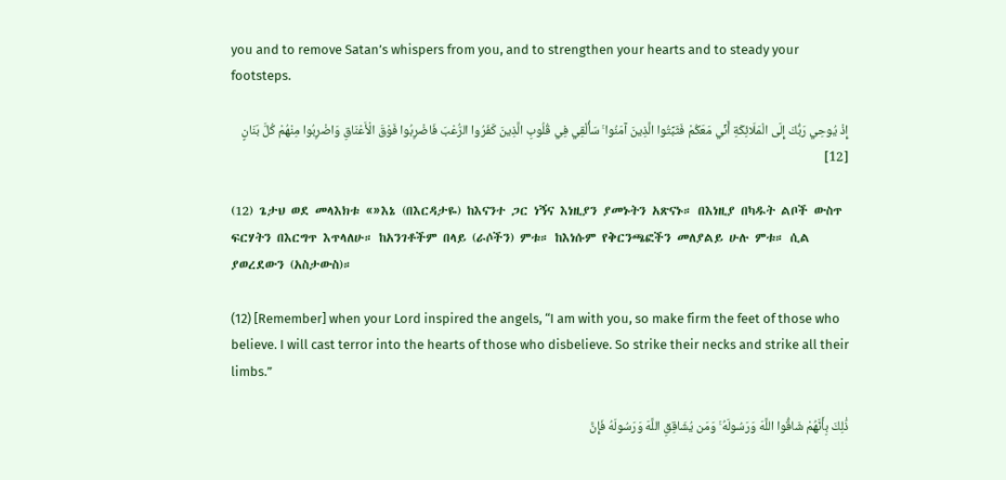you and to remove Satan’s whispers from you, and to strengthen your hearts and to steady your footsteps.

إِذْ يُوحِي رَبُّكَ إِلَى الْمَلَائِكَةِ أَنِّي مَعَكُمْ فَثَبِّتُوا الَّذِينَ آمَنُوا ۚ سَأُلْقِي فِي قُلُوبِ الَّذِينَ كَفَرُوا الرُّعْبَ فَاضْرِبُوا فَوْقَ الْأَعْنَاقِ وَاضْرِبُوا مِنْهُمْ كُلَّ بَنَانٍ  [12]

(12) ጌታህ ወደ መላእክቱ «»እኔ (በእርዳታዬ) ከእናንተ ጋር ነኝና እነዚያን ያመኑትን አጽናኑ። በእነዚያ በካዱት ልቦች ውስጥ ፍርሃትን በእርግጥ እጥላለሁ። ከአንገቶችም በላይ (ራሶችን) ምቱ። ከእነሱም የቅርንጫፎችን መለያልይ ሁሉ ምቱ። ሲል ያወረደውን (አስታውስ)።

(12) [Remember] when your Lord inspired the angels, “I am with you, so make firm the feet of those who believe. I will cast terror into the hearts of those who disbelieve. So strike their necks and strike all their limbs.”

ذَٰلِكَ بِأَنَّهُمْ شَاقُّوا اللَّهَ وَرَسُولَهُ ۚ وَمَن يُشَاقِقِ اللَّهَ وَرَسُولَهُ فَإِنَّ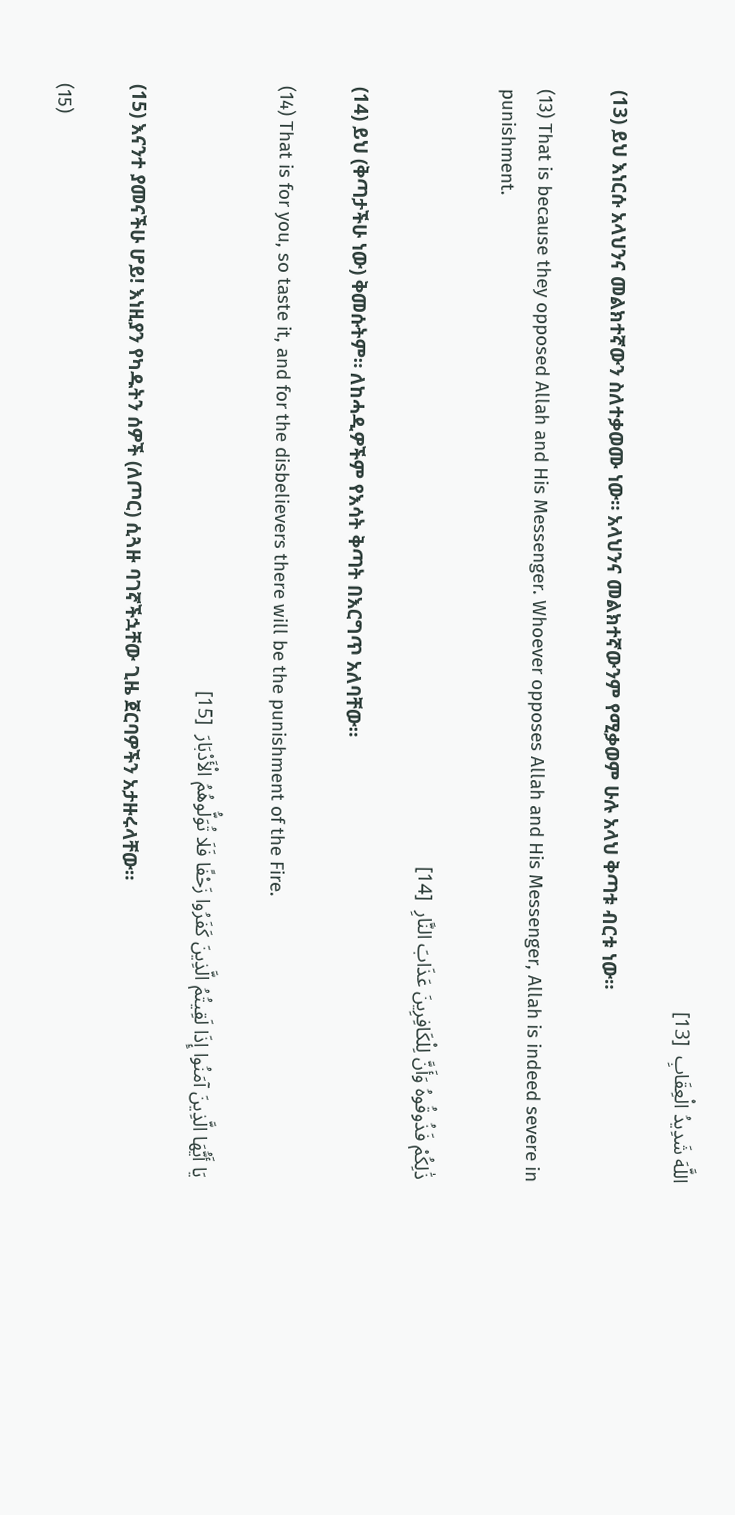اللَّهَ شَدِيدُ الْعِقَابِ  [13]

(13) ይህ እነርሱ አላህንና መልክተኛውን ስለተቃወሙ ነው። አላህንና መልክተኛውንም የሚቃወም ሁሉ አላህ ቅጣቱ ብርቱ ነው።

(13) That is because they opposed Allah and His Messenger. Whoever opposes Allah and His Messenger, Allah is indeed severe in punishment.

ذَٰلِكُمْ فَذُوقُوهُ وَأَنَّ لِلْكَافِرِينَ عَذَابَ النَّارِ  [14]

(14) ይህ (ቅጣታችሁ ነው) ቅመሱትም። ለከሓዲዎችም የእሳት ቅጣት በእርግጥ አለባቸው።

(14) That is for you, so taste it, and for the disbelievers there will be the punishment of the Fire.

يَا أَيُّهَا الَّذِينَ آمَنُوا إِذَا لَقِيتُمُ الَّذِينَ كَفَرُوا زَحْفًا فَلَا تُوَلُّوهُمُ الْأَدْبَارَ  [15]

(15) እናንተ ያመናችሁ ሆይ! እነዚያን የካዱትን ሰዎች (ለጦር) ሲጓዙ ባገኛችኋቸው ጊዜ ጀርባዎችን አታዙሩላቸው።

(15)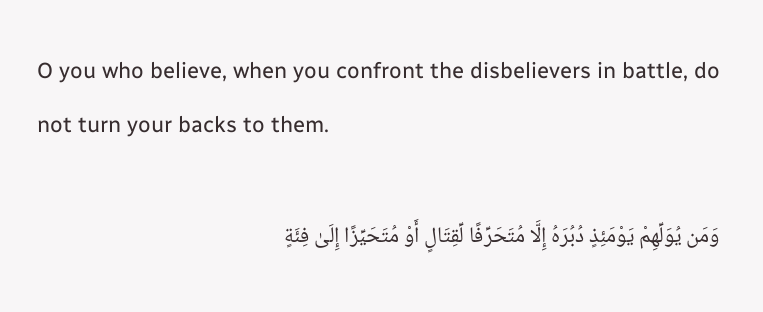O you who believe, when you confront the disbelievers in battle, do not turn your backs to them.

وَمَن يُوَلِّهِمْ يَوْمَئِذٍ دُبُرَهُ إِلَّا مُتَحَرِّفًا لِّقِتَالٍ أَوْ مُتَحَيِّزًا إِلَىٰ فِئَةٍ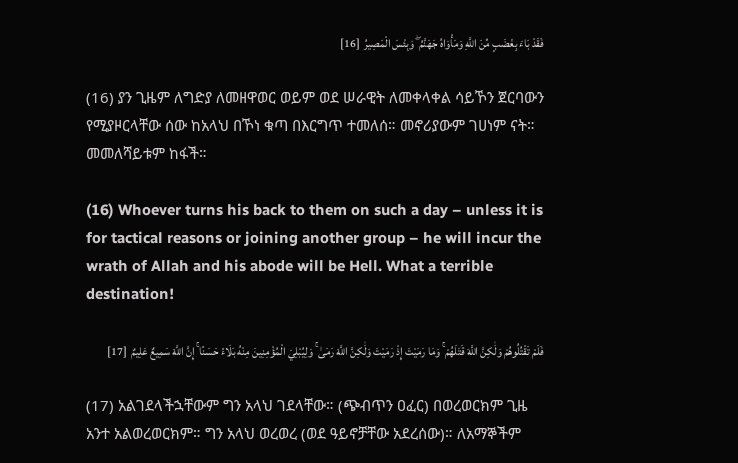فَقَدْ بَاءَ بِغَضَبٍ مِّنَ اللَّهِ وَمَأْوَاهُ جَهَنَّمُ ۖ وَبِئْسَ الْمَصِيرُ  [16]

(16) ያን ጊዜም ለግድያ ለመዘዋወር ወይም ወደ ሠራዊት ለመቀላቀል ሳይኾን ጀርባውን የሚያዞርላቸው ሰው ከአላህ በኾነ ቁጣ በእርግጥ ተመለሰ። መኖሪያውም ገሀነም ናት። መመለሻይቱም ከፋች።

(16) Whoever turns his back to them on such a day – unless it is for tactical reasons or joining another group – he will incur the wrath of Allah and his abode will be Hell. What a terrible destination!

فَلَمْ تَقْتُلُوهُمْ وَلَٰكِنَّ اللَّهَ قَتَلَهُمْ ۚ وَمَا رَمَيْتَ إِذْ رَمَيْتَ وَلَٰكِنَّ اللَّهَ رَمَىٰ ۚ وَلِيُبْلِيَ الْمُؤْمِنِينَ مِنْهُ بَلَاءً حَسَنًا ۚ إِنَّ اللَّهَ سَمِيعٌ عَلِيمٌ  [17]

(17) አልገደላችኋቸውም ግን አላህ ገደላቸው። (ጭብጥን ዐፈር) በወረወርክም ጊዜ አንተ አልወረወርክም። ግን አላህ ወረወረ (ወደ ዓይኖቻቸው አደረሰው)። ለአማኞችም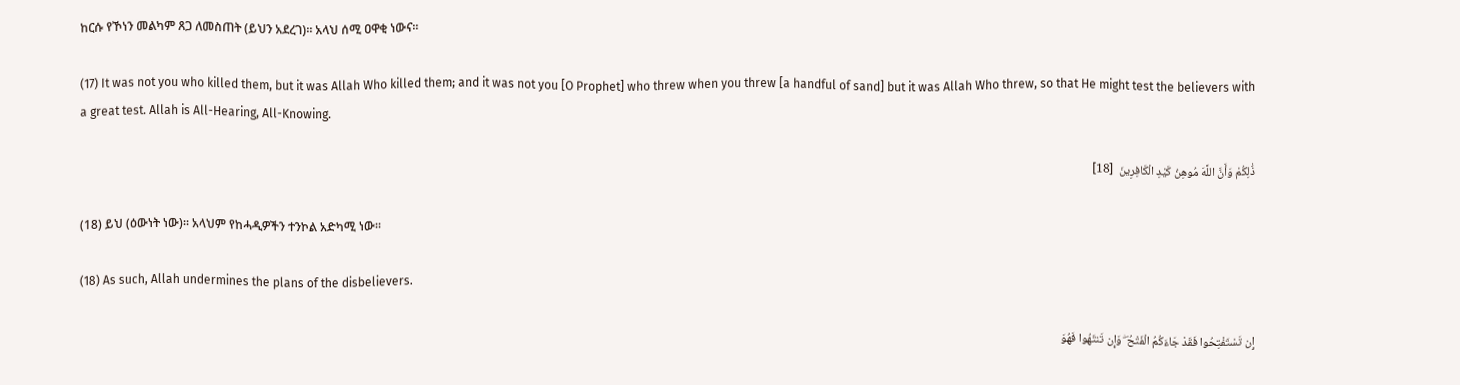ከርሱ የኾነን መልካም ጸጋ ለመስጠት (ይህን አደረገ)። አላህ ሰሚ ዐዋቂ ነውና።

(17) It was not you who killed them, but it was Allah Who killed them; and it was not you [O Prophet] who threw when you threw [a handful of sand] but it was Allah Who threw, so that He might test the believers with a great test. Allah is All-Hearing, All-Knowing.

ذَٰلِكُمْ وَأَنَّ اللَّهَ مُوهِنُ كَيْدِ الْكَافِرِينَ  [18]

(18) ይህ (ዕውነት ነው)። አላህም የከሓዲዎችን ተንኮል አድካሚ ነው።

(18) As such, Allah undermines the plans of the disbelievers.

إِن تَسْتَفْتِحُوا فَقَدْ جَاءَكُمُ الْفَتْحُ ۖ وَإِن تَنتَهُوا فَهُوَ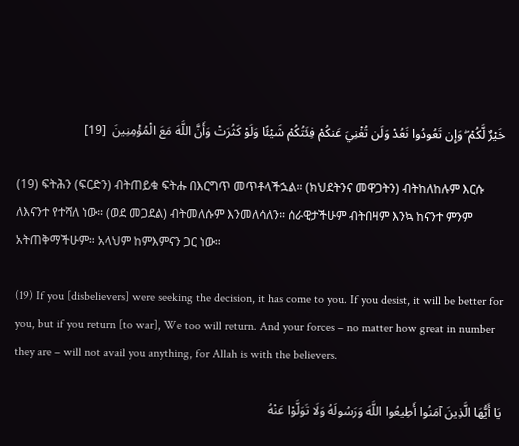خَيْرٌ لَّكُمْ ۖ وَإِن تَعُودُوا نَعُدْ وَلَن تُغْنِيَ عَنكُمْ فِئَتُكُمْ شَيْئًا وَلَوْ كَثُرَتْ وَأَنَّ اللَّهَ مَعَ الْمُؤْمِنِينَ  [19]

(19) ፍትሕን (ፍርድን) ብትጠይቁ ፍትሑ በእርግጥ መጥቶላችኋል። (ክህደትንና መዋጋትን) ብትከለከሉም እርሱ ለእናንተ የተሻለ ነው። (ወደ መጋደል) ብትመለሱም እንመለሳለን። ሰራዊታችሁም ብትበዛም እንኳ ከናንተ ምንም አትጠቅማችሁም። አላህም ከምእምናን ጋር ነው።

(19) If you [disbelievers] were seeking the decision, it has come to you. If you desist, it will be better for you, but if you return [to war], We too will return. And your forces – no matter how great in number they are – will not avail you anything, for Allah is with the believers.

يَا أَيُّهَا الَّذِينَ آمَنُوا أَطِيعُوا اللَّهَ وَرَسُولَهُ وَلَا تَوَلَّوْا عَنْهُ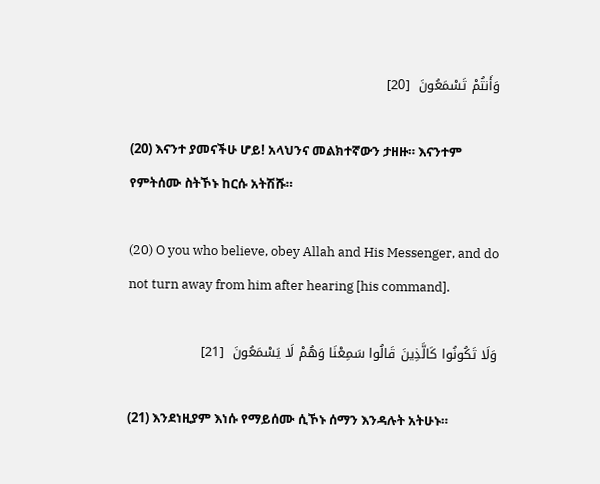وَأَنتُمْ تَسْمَعُونَ  [20]

(20) እናንተ ያመናችሁ ሆይ! አላህንና መልክተኛውን ታዘዙ። እናንተም የምትሰሙ ስትኾኑ ከርሱ አትሽሹ።

(20) O you who believe, obey Allah and His Messenger, and do not turn away from him after hearing [his command].

وَلَا تَكُونُوا كَالَّذِينَ قَالُوا سَمِعْنَا وَهُمْ لَا يَسْمَعُونَ  [21]

(21) እንደነዚያም እነሱ የማይሰሙ ሲኾኑ ሰማን እንዳሉት አትሁኑ።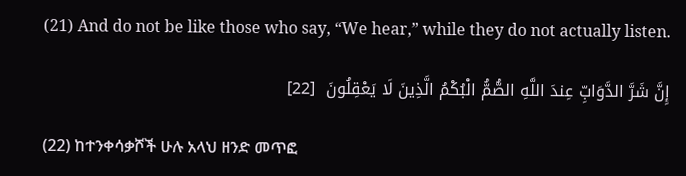(21) And do not be like those who say, “We hear,” while they do not actually listen.

إِنَّ شَرَّ الدَّوَابِّ عِندَ اللَّهِ الصُّمُّ الْبُكْمُ الَّذِينَ لَا يَعْقِلُونَ  [22]

(22) ከተንቀሳቃሾች ሁሉ አላህ ዘንድ መጥፎ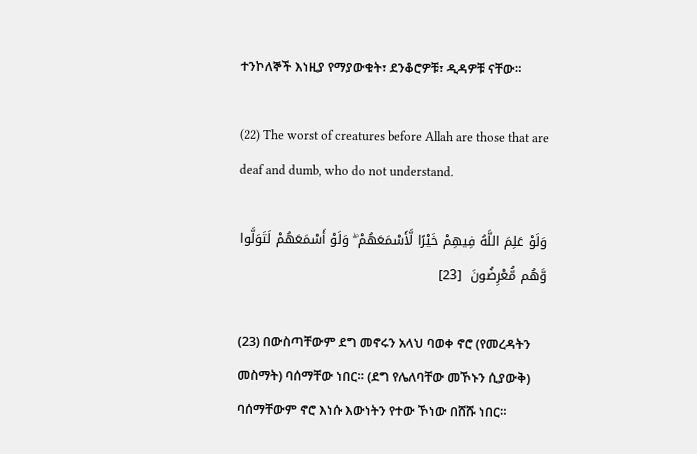ተንኮለኞች እነዚያ የማያውቁት፣ ደንቆሮዎቹ፣ ዲዳዎቹ ናቸው።

(22) The worst of creatures before Allah are those that are deaf and dumb, who do not understand.

وَلَوْ عَلِمَ اللَّهُ فِيهِمْ خَيْرًا لَّأَسْمَعَهُمْ ۖ وَلَوْ أَسْمَعَهُمْ لَتَوَلَّوا وَّهُم مُّعْرِضُونَ  [23]

(23) በውስጣቸውም ደግ መኖሩን አላህ ባወቀ ኖሮ (የመረዳትን መስማት) ባሰማቸው ነበር። (ደግ የሌለባቸው መኾኑን ሲያውቅ) ባሰማቸውም ኖሮ እነሱ እውነትን የተው ኾነው በሸሹ ነበር።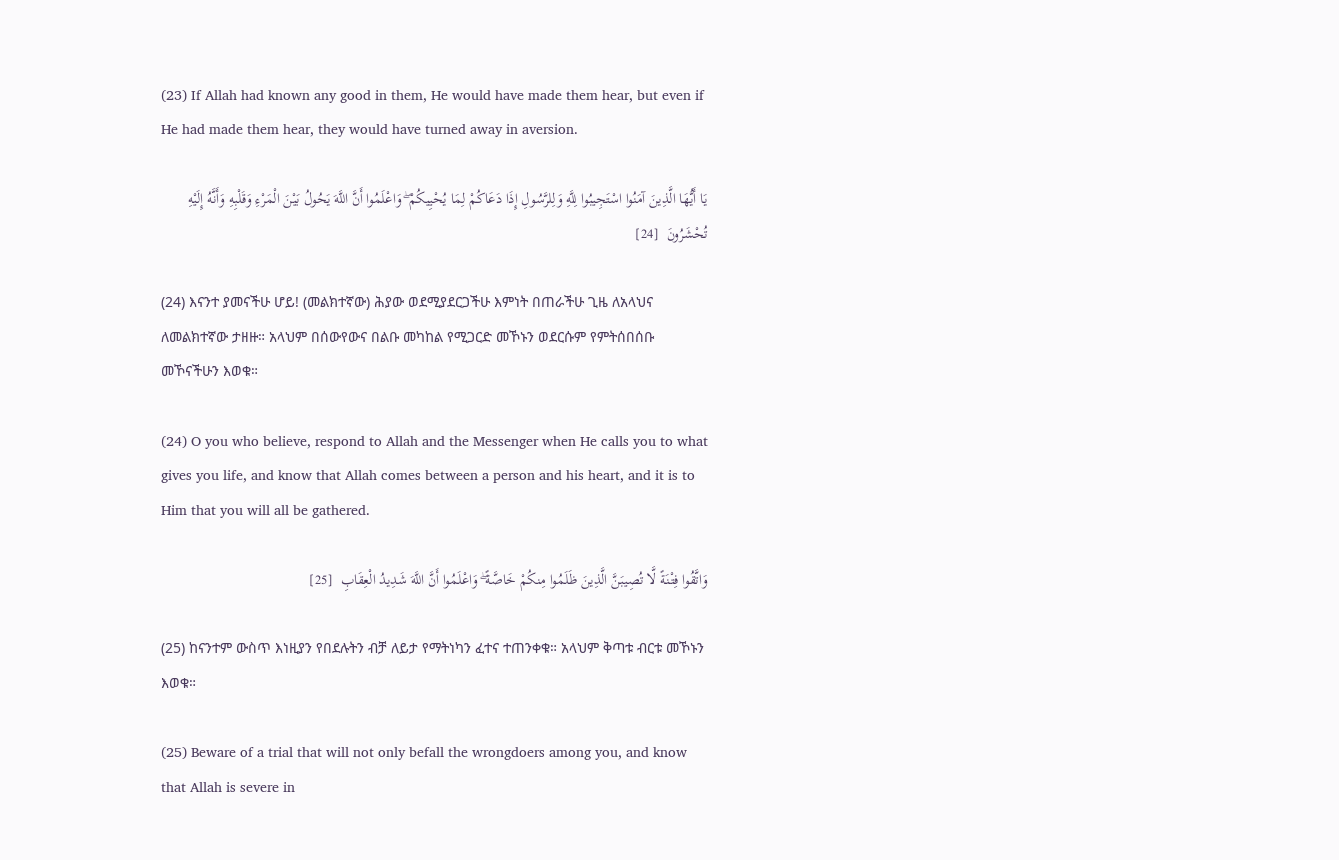(23) If Allah had known any good in them, He would have made them hear, but even if He had made them hear, they would have turned away in aversion.

يَا أَيُّهَا الَّذِينَ آمَنُوا اسْتَجِيبُوا لِلَّهِ وَلِلرَّسُولِ إِذَا دَعَاكُمْ لِمَا يُحْيِيكُمْ ۖ وَاعْلَمُوا أَنَّ اللَّهَ يَحُولُ بَيْنَ الْمَرْءِ وَقَلْبِهِ وَأَنَّهُ إِلَيْهِ تُحْشَرُونَ  [24]

(24) እናንተ ያመናችሁ ሆይ! (መልክተኛው) ሕያው ወደሚያደርጋችሁ እምነት በጠራችሁ ጊዜ ለአላህና ለመልክተኛው ታዘዙ። አላህም በሰውየውና በልቡ መካከል የሚጋርድ መኾኑን ወደርሱም የምትሰበሰቡ መኾናችሁን እወቁ።

(24) O you who believe, respond to Allah and the Messenger when He calls you to what gives you life, and know that Allah comes between a person and his heart, and it is to Him that you will all be gathered.

وَاتَّقُوا فِتْنَةً لَّا تُصِيبَنَّ الَّذِينَ ظَلَمُوا مِنكُمْ خَاصَّةً ۖ وَاعْلَمُوا أَنَّ اللَّهَ شَدِيدُ الْعِقَابِ  [25]

(25) ከናንተም ውስጥ እነዚያን የበደሉትን ብቻ ለይታ የማትነካን ፈተና ተጠንቀቁ። አላህም ቅጣቱ ብርቱ መኾኑን እወቁ።

(25) Beware of a trial that will not only befall the wrongdoers among you, and know that Allah is severe in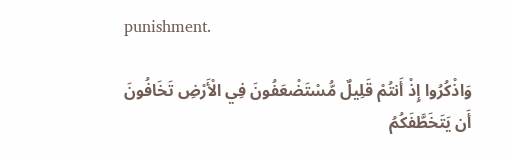punishment.

وَاذْكُرُوا إِذْ أَنتُمْ قَلِيلٌ مُّسْتَضْعَفُونَ فِي الْأَرْضِ تَخَافُونَ أَن يَتَخَطَّفَكُمُ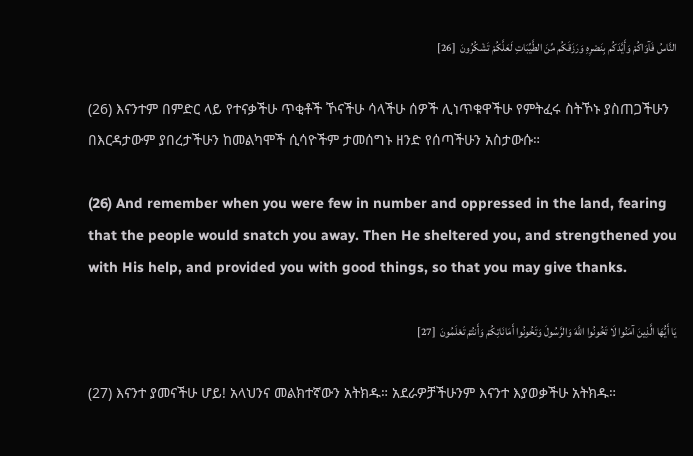النَّاسُ فَآوَاكُمْ وَأَيَّدَكُم بِنَصْرِهِ وَرَزَقَكُم مِّنَ الطَّيِّبَاتِ لَعَلَّكُمْ تَشْكُرُونَ  [26]

(26) እናንተም በምድር ላይ የተናቃችሁ ጥቂቶች ኾናችሁ ሳላችሁ ሰዎች ሊነጥቁዋችሁ የምትፈሩ ስትኾኑ ያስጠጋችሁን በእርዳታውም ያበረታችሁን ከመልካሞች ሲሳዮችም ታመሰግኑ ዘንድ የሰጣችሁን አስታውሱ።

(26) And remember when you were few in number and oppressed in the land, fearing that the people would snatch you away. Then He sheltered you, and strengthened you with His help, and provided you with good things, so that you may give thanks.

يَا أَيُّهَا الَّذِينَ آمَنُوا لَا تَخُونُوا اللَّهَ وَالرَّسُولَ وَتَخُونُوا أَمَانَاتِكُمْ وَأَنتُمْ تَعْلَمُونَ  [27]

(27) እናንተ ያመናችሁ ሆይ! አላህንና መልክተኛውን አትክዱ። አደራዎቻችሁንም እናንተ እያወቃችሁ አትክዱ።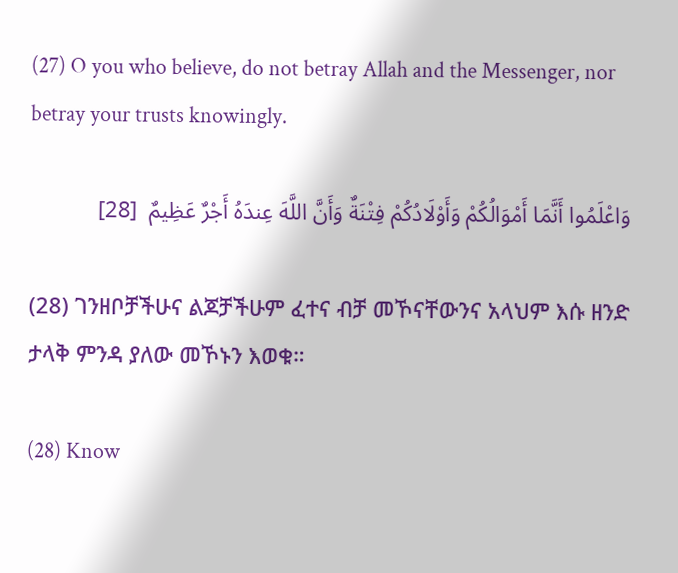(27) O you who believe, do not betray Allah and the Messenger, nor betray your trusts knowingly.

وَاعْلَمُوا أَنَّمَا أَمْوَالُكُمْ وَأَوْلَادُكُمْ فِتْنَةٌ وَأَنَّ اللَّهَ عِندَهُ أَجْرٌ عَظِيمٌ  [28]

(28) ገንዘቦቻችሁና ልጆቻችሁም ፈተና ብቻ መኾናቸውንና አላህም እሱ ዘንድ ታላቅ ምንዳ ያለው መኾኑን እወቁ።

(28) Know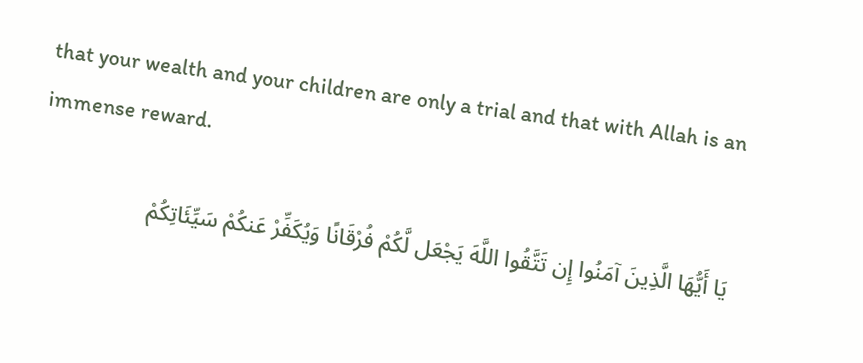that your wealth and your children are only a trial and that with Allah is an immense reward.

يَا أَيُّهَا الَّذِينَ آمَنُوا إِن تَتَّقُوا اللَّهَ يَجْعَل لَّكُمْ فُرْقَانًا وَيُكَفِّرْ عَنكُمْ سَيِّئَاتِكُمْ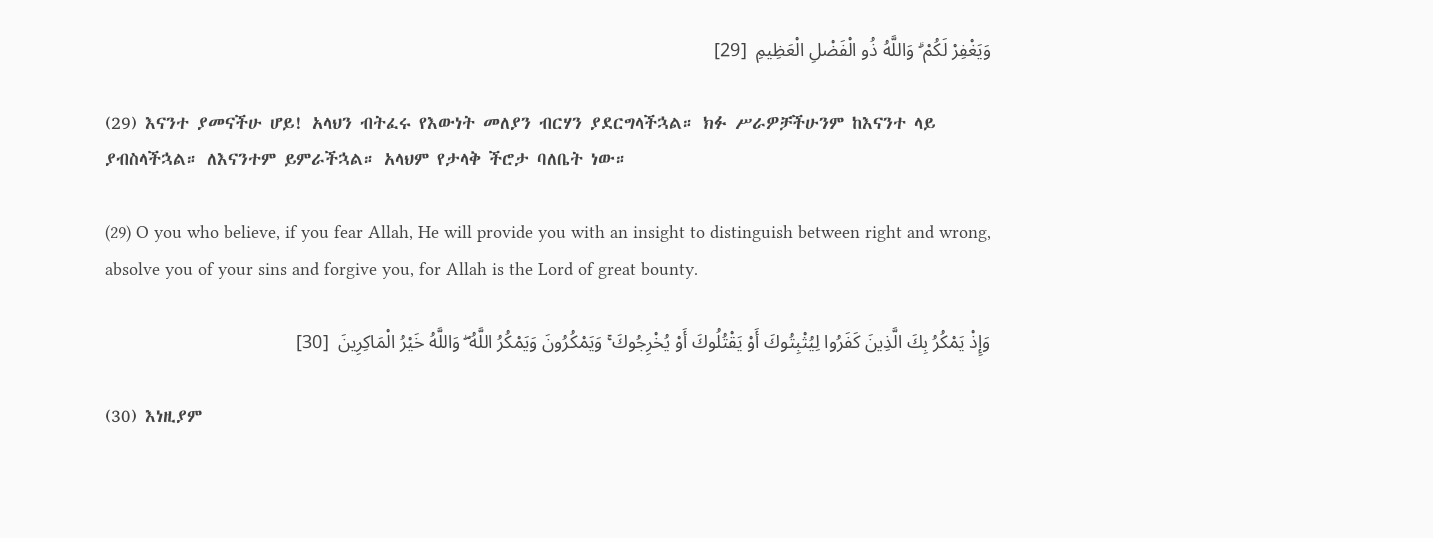وَيَغْفِرْ لَكُمْ ۗ وَاللَّهُ ذُو الْفَضْلِ الْعَظِيمِ  [29]

(29) እናንተ ያመናችሁ ሆይ! አላህን ብትፈሩ የእውነት መለያን ብርሃን ያደርግላችኋል። ክፉ ሥራዎቻችሁንም ከእናንተ ላይ ያብስላችኋል። ለእናንተም ይምራችኋል። አላህም የታላቅ ችሮታ ባለቤት ነው።

(29) O you who believe, if you fear Allah, He will provide you with an insight to distinguish between right and wrong, absolve you of your sins and forgive you, for Allah is the Lord of great bounty.

وَإِذْ يَمْكُرُ بِكَ الَّذِينَ كَفَرُوا لِيُثْبِتُوكَ أَوْ يَقْتُلُوكَ أَوْ يُخْرِجُوكَ ۚ وَيَمْكُرُونَ وَيَمْكُرُ اللَّهُ ۖ وَاللَّهُ خَيْرُ الْمَاكِرِينَ  [30]

(30) እነዚያም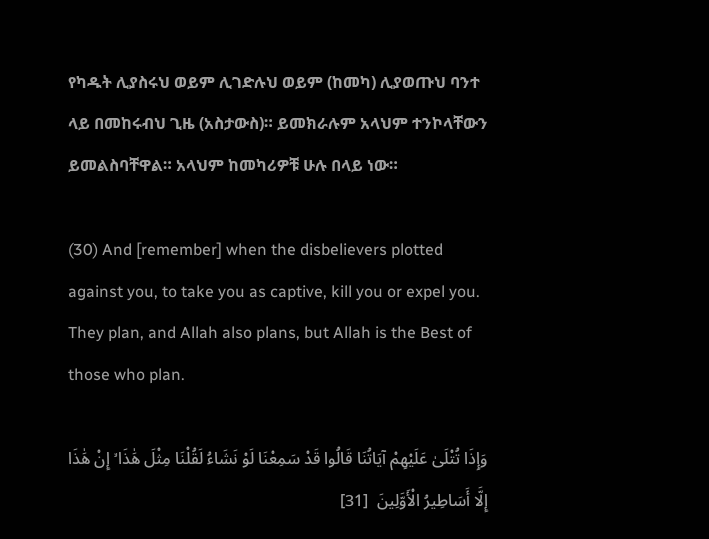የካዱት ሊያስሩህ ወይም ሊገድሉህ ወይም (ከመካ) ሊያወጡህ ባንተ ላይ በመከሩብህ ጊዜ (አስታውስ)። ይመክራሉም አላህም ተንኮላቸውን ይመልስባቸዋል። አላህም ከመካሪዎቹ ሁሉ በላይ ነው።

(30) And [remember] when the disbelievers plotted against you, to take you as captive, kill you or expel you. They plan, and Allah also plans, but Allah is the Best of those who plan.

وَإِذَا تُتْلَىٰ عَلَيْهِمْ آيَاتُنَا قَالُوا قَدْ سَمِعْنَا لَوْ نَشَاءُ لَقُلْنَا مِثْلَ هَٰذَا ۙ إِنْ هَٰذَا إِلَّا أَسَاطِيرُ الْأَوَّلِينَ  [31]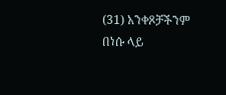(31) አንቀጾቻችንም በነሱ ላይ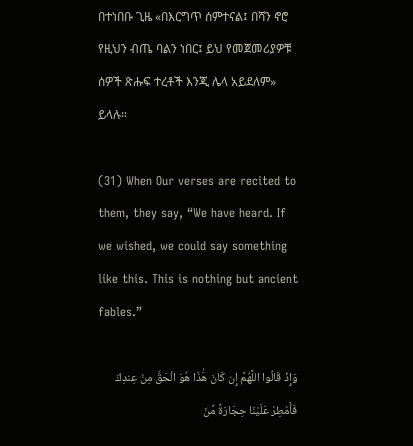በተነበቡ ጊዜ «በእርግጥ ሰምተናል፤ በሻን ኖሮ የዚህን ብጤ ባልን ነበር፤ ይህ የመጀመሪያዎቹ ሰዎች ጽሑፍ ተረቶች እንጂ ሌላ አይደለም» ይላሉ።

(31) When Our verses are recited to them, they say, “We have heard. If we wished, we could say something like this. This is nothing but ancient fables.”

وَإِذْ قَالُوا اللَّهُمَّ إِن كَانَ هَٰذَا هُوَ الْحَقَّ مِنْ عِندِكَ فَأَمْطِرْ عَلَيْنَا حِجَارَةً مِّنَ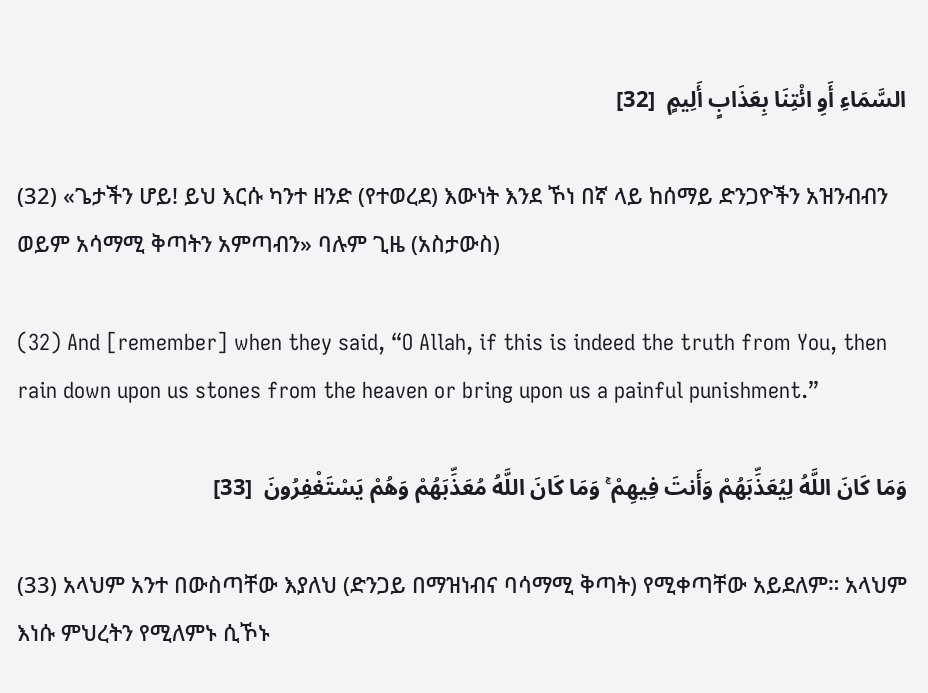السَّمَاءِ أَوِ ائْتِنَا بِعَذَابٍ أَلِيمٍ  [32]

(32) «ጌታችን ሆይ! ይህ እርሱ ካንተ ዘንድ (የተወረደ) እውነት እንደ ኾነ በኛ ላይ ከሰማይ ድንጋዮችን አዝንብብን ወይም አሳማሚ ቅጣትን አምጣብን» ባሉም ጊዜ (አስታውስ)

(32) And [remember] when they said, “O Allah, if this is indeed the truth from You, then rain down upon us stones from the heaven or bring upon us a painful punishment.”

وَمَا كَانَ اللَّهُ لِيُعَذِّبَهُمْ وَأَنتَ فِيهِمْ ۚ وَمَا كَانَ اللَّهُ مُعَذِّبَهُمْ وَهُمْ يَسْتَغْفِرُونَ  [33]

(33) አላህም አንተ በውስጣቸው እያለህ (ድንጋይ በማዝነብና ባሳማሚ ቅጣት) የሚቀጣቸው አይደለም። አላህም እነሱ ምህረትን የሚለምኑ ሲኾኑ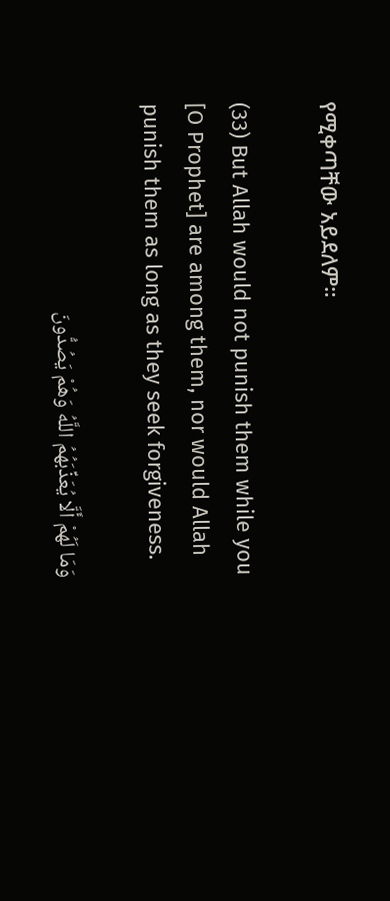የሚቀጣቸው አይደለም።

(33) But Allah would not punish them while you [O Prophet] are among them, nor would Allah punish them as long as they seek forgiveness.

وَمَا لَهُمْ أَلَّا يُعَذِّبَهُمُ اللَّهُ وَهُمْ يَصُدُّونَ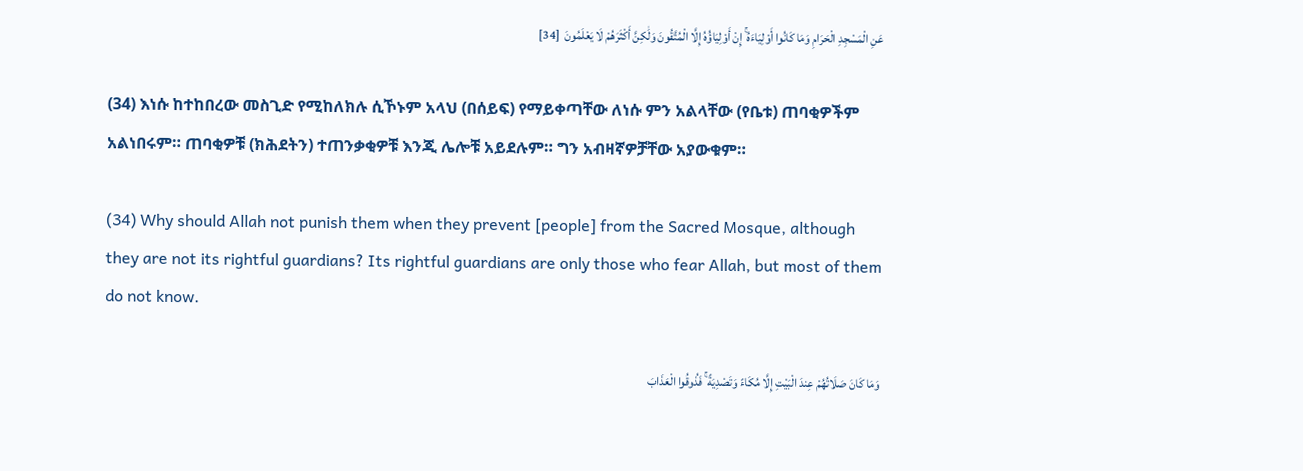عَنِ الْمَسْجِدِ الْحَرَامِ وَمَا كَانُوا أَوْلِيَاءَهُ ۚ إِنْ أَوْلِيَاؤُهُ إِلَّا الْمُتَّقُونَ وَلَٰكِنَّ أَكْثَرَهُمْ لَا يَعْلَمُونَ  [34]

(34) እነሱ ከተከበረው መስጊድ የሚከለክሉ ሲኾኑም አላህ (በሰይፍ) የማይቀጣቸው ለነሱ ምን አልላቸው (የቤቱ) ጠባቂዎችም አልነበሩም። ጠባቂዎቹ (ክሕደትን) ተጠንቃቂዎቹ እንጂ ሌሎቹ አይደሉም። ግን አብዛኛዎቻቸው አያውቁም።

(34) Why should Allah not punish them when they prevent [people] from the Sacred Mosque, although they are not its rightful guardians? Its rightful guardians are only those who fear Allah, but most of them do not know.

وَمَا كَانَ صَلَاتُهُمْ عِندَ الْبَيْتِ إِلَّا مُكَاءً وَتَصْدِيَةً ۚ فَذُوقُوا الْعَذَابَ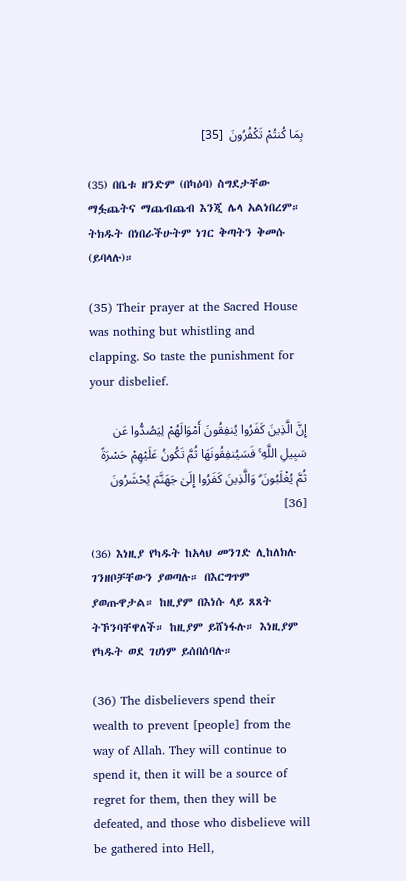بِمَا كُنتُمْ تَكْفُرُونَ  [35]

(35) በቤቱ ዘንድም (በካዕባ) ስግደታቸው ማፏጨትና ማጨብጨብ እንጂ ሌላ አልነበረም። ትክዱት በነበራችሁትም ነገር ቅጣትን ቅመሱ (ይባላሉ)።

(35) Their prayer at the Sacred House was nothing but whistling and clapping. So taste the punishment for your disbelief.

إِنَّ الَّذِينَ كَفَرُوا يُنفِقُونَ أَمْوَالَهُمْ لِيَصُدُّوا عَن سَبِيلِ اللَّهِ ۚ فَسَيُنفِقُونَهَا ثُمَّ تَكُونُ عَلَيْهِمْ حَسْرَةً ثُمَّ يُغْلَبُونَ ۗ وَالَّذِينَ كَفَرُوا إِلَىٰ جَهَنَّمَ يُحْشَرُونَ  [36]

(36) እነዚያ የካዱት ከአላህ መንገድ ሊከለክሉ ገንዘቦቻቸውን ያወጣሉ። በእርግጥም ያወጡዋታል። ከዚያም በእነሱ ላይ ጸጸት ትኾንባቸዋለች። ከዚያም ይሸነፋሉ። እነዚያም የካዱት ወደ ገሀነም ይሰበሰባሉ።

(36) The disbelievers spend their wealth to prevent [people] from the way of Allah. They will continue to spend it, then it will be a source of regret for them, then they will be defeated, and those who disbelieve will be gathered into Hell,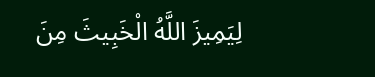لِيَمِيزَ اللَّهُ الْخَبِيثَ مِنَ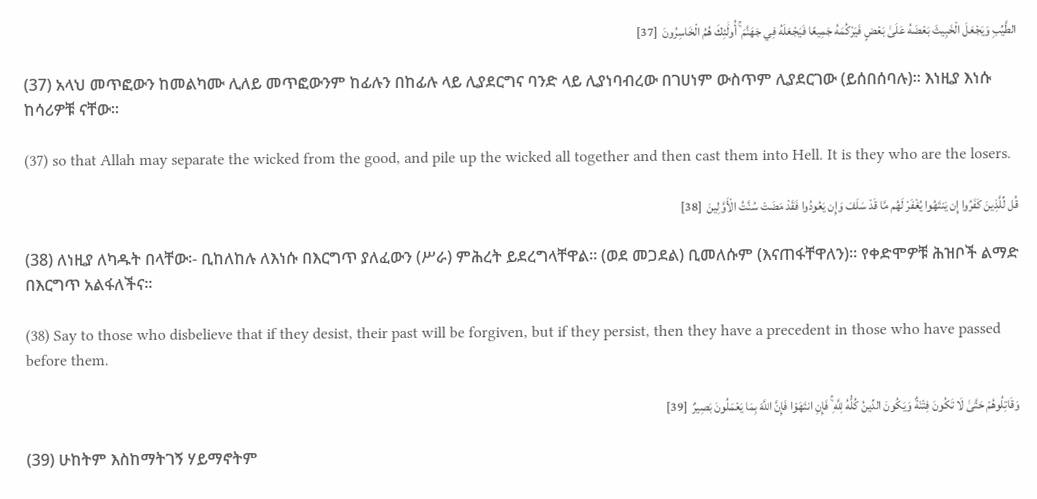الطَّيِّبِ وَيَجْعَلَ الْخَبِيثَ بَعْضَهُ عَلَىٰ بَعْضٍ فَيَرْكُمَهُ جَمِيعًا فَيَجْعَلَهُ فِي جَهَنَّمَ ۚ أُولَٰئِكَ هُمُ الْخَاسِرُونَ  [37]

(37) አላህ መጥፎውን ከመልካሙ ሊለይ መጥፎውንም ከፊሉን በከፊሉ ላይ ሊያደርግና ባንድ ላይ ሊያነባብረው በገሀነም ውስጥም ሊያደርገው (ይሰበሰባሉ)። እነዚያ እነሱ ከሳሪዎቹ ናቸው።

(37) so that Allah may separate the wicked from the good, and pile up the wicked all together and then cast them into Hell. It is they who are the losers.

قُل لِّلَّذِينَ كَفَرُوا إِن يَنتَهُوا يُغْفَرْ لَهُم مَّا قَدْ سَلَفَ وَإِن يَعُودُوا فَقَدْ مَضَتْ سُنَّتُ الْأَوَّلِينَ  [38]

(38) ለነዚያ ለካዱት በላቸው፡- ቢከለከሉ ለእነሱ በእርግጥ ያለፈውን (ሥራ) ምሕረት ይደረግላቸዋል። (ወደ መጋደል) ቢመለሱም (እናጠፋቸዋለን)። የቀድሞዎቹ ሕዝቦች ልማድ በእርግጥ አልፋለችና።

(38) Say to those who disbelieve that if they desist, their past will be forgiven, but if they persist, then they have a precedent in those who have passed before them.

وَقَاتِلُوهُمْ حَتَّىٰ لَا تَكُونَ فِتْنَةٌ وَيَكُونَ الدِّينُ كُلُّهُ لِلَّهِ ۚ فَإِنِ انتَهَوْا فَإِنَّ اللَّهَ بِمَا يَعْمَلُونَ بَصِيرٌ  [39]

(39) ሁከትም እስከማትገኝ ሃይማኖትም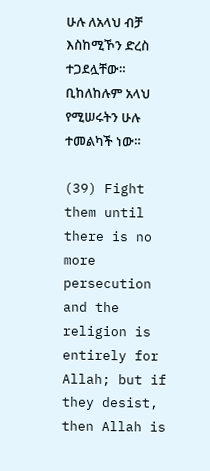ሁሉ ለአላህ ብቻ እስከሚኾን ድረስ ተጋደሏቸው። ቢከለከሉም አላህ የሚሠሩትን ሁሉ ተመልካች ነው።

(39) Fight them until there is no more persecution and the religion is entirely for Allah; but if they desist, then Allah is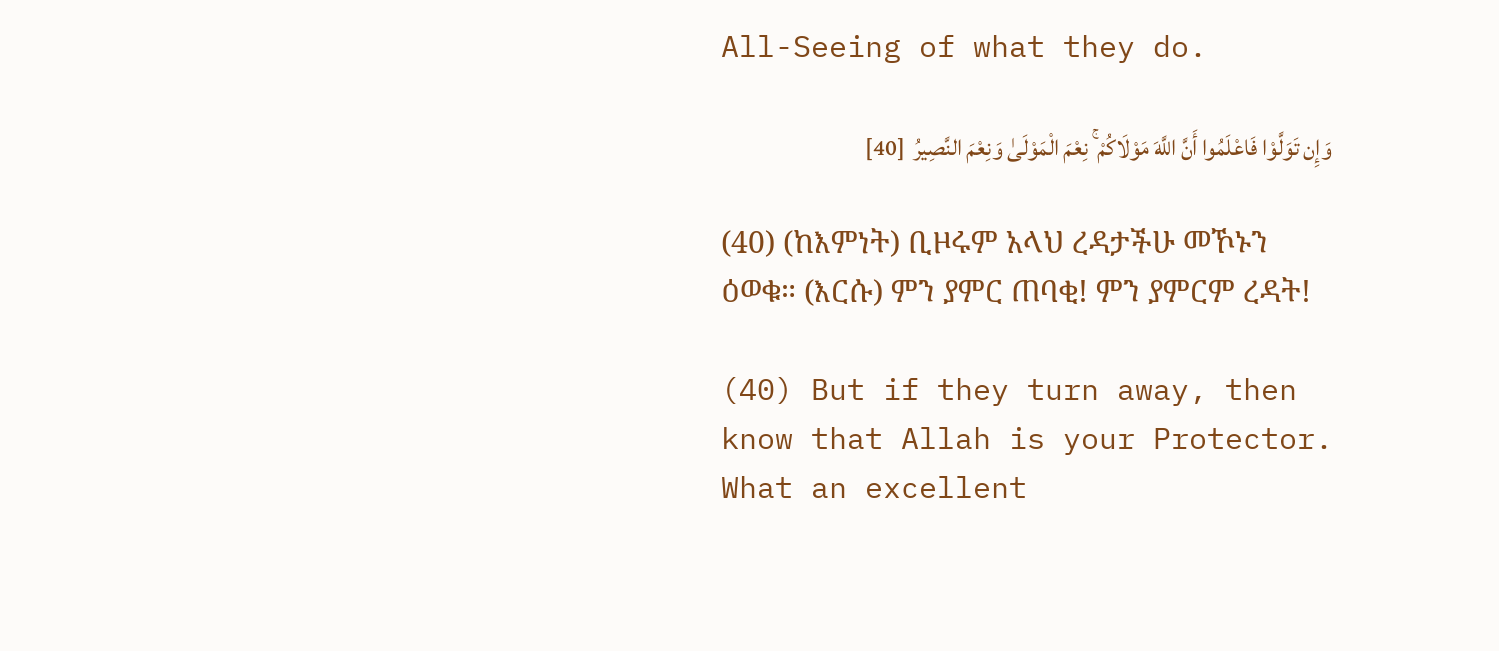All-Seeing of what they do.

وَإِن تَوَلَّوْا فَاعْلَمُوا أَنَّ اللَّهَ مَوْلَاكُمْ ۚ نِعْمَ الْمَوْلَىٰ وَنِعْمَ النَّصِيرُ  [40]

(40) (ከእምነት) ቢዞሩም አላህ ረዳታችሁ መኾኑን ዕወቁ። (እርሱ) ምን ያምር ጠባቂ! ምን ያምርም ረዳት!

(40) But if they turn away, then know that Allah is your Protector. What an excellent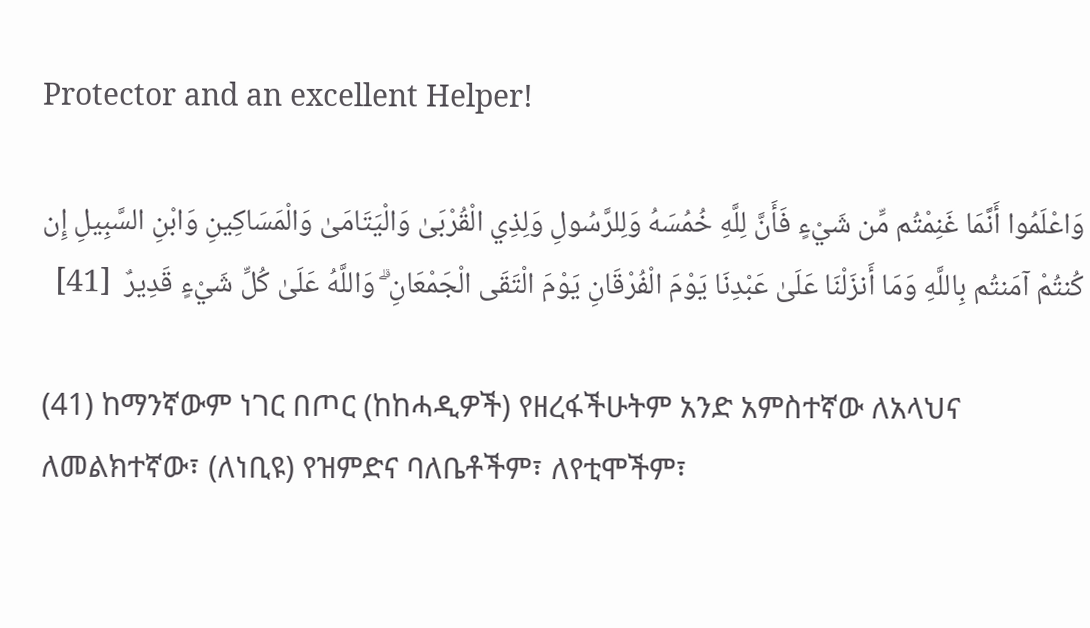Protector and an excellent Helper!

وَاعْلَمُوا أَنَّمَا غَنِمْتُم مِّن شَيْءٍ فَأَنَّ لِلَّهِ خُمُسَهُ وَلِلرَّسُولِ وَلِذِي الْقُرْبَىٰ وَالْيَتَامَىٰ وَالْمَسَاكِينِ وَابْنِ السَّبِيلِ إِن كُنتُمْ آمَنتُم بِاللَّهِ وَمَا أَنزَلْنَا عَلَىٰ عَبْدِنَا يَوْمَ الْفُرْقَانِ يَوْمَ الْتَقَى الْجَمْعَانِ ۗ وَاللَّهُ عَلَىٰ كُلِّ شَيْءٍ قَدِيرٌ  [41]

(41) ከማንኛውም ነገር በጦር (ከከሓዲዎች) የዘረፋችሁትም አንድ አምስተኛው ለአላህና ለመልክተኛው፣ (ለነቢዩ) የዝምድና ባለቤቶችም፣ ለየቲሞችም፣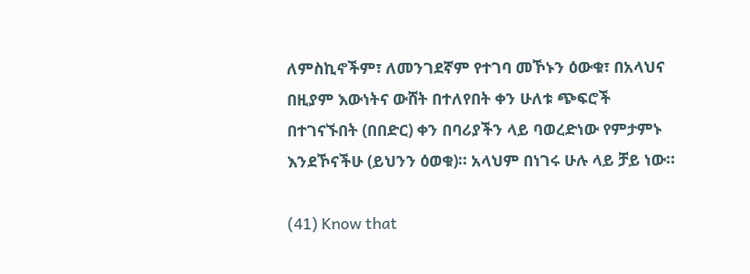ለምስኪኖችም፣ ለመንገደኛም የተገባ መኾኑን ዕውቁ፣ በአላህና በዚያም እውነትና ውሸት በተለየበት ቀን ሁለቱ ጭፍሮች በተገናኙበት (በበድር) ቀን በባሪያችን ላይ ባወረድነው የምታምኑ እንደኾናችሁ (ይህንን ዕወቁ)። አላህም በነገሩ ሁሉ ላይ ቻይ ነው።

(41) Know that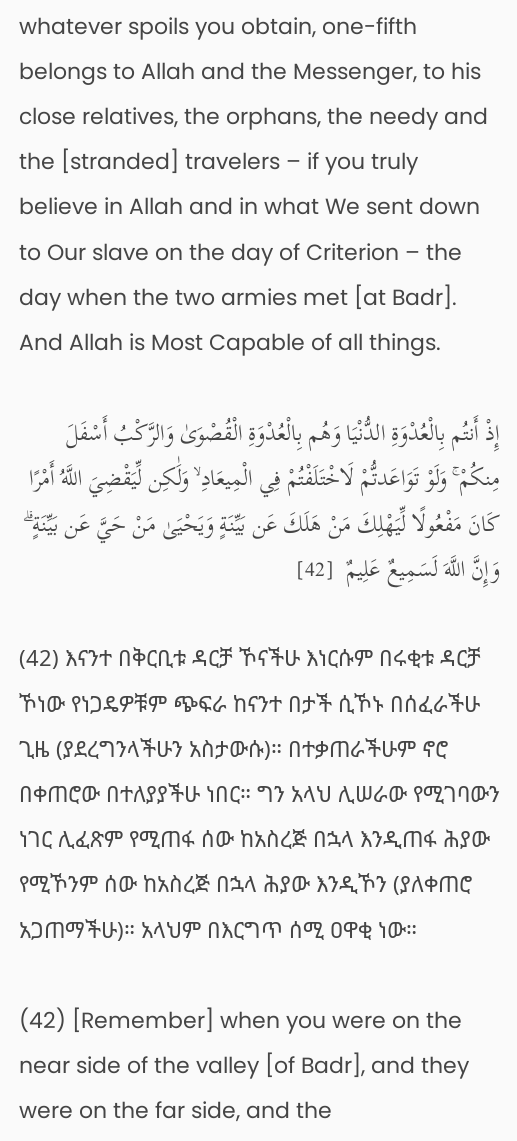whatever spoils you obtain, one-fifth belongs to Allah and the Messenger, to his close relatives, the orphans, the needy and the [stranded] travelers – if you truly believe in Allah and in what We sent down to Our slave on the day of Criterion – the day when the two armies met [at Badr]. And Allah is Most Capable of all things.

إِذْ أَنتُم بِالْعُدْوَةِ الدُّنْيَا وَهُم بِالْعُدْوَةِ الْقُصْوَىٰ وَالرَّكْبُ أَسْفَلَ مِنكُمْ ۚ وَلَوْ تَوَاعَدتُّمْ لَاخْتَلَفْتُمْ فِي الْمِيعَادِ ۙ وَلَٰكِن لِّيَقْضِيَ اللَّهُ أَمْرًا كَانَ مَفْعُولًا لِّيَهْلِكَ مَنْ هَلَكَ عَن بَيِّنَةٍ وَيَحْيَىٰ مَنْ حَيَّ عَن بَيِّنَةٍ ۗ وَإِنَّ اللَّهَ لَسَمِيعٌ عَلِيمٌ  [42]

(42) እናንተ በቅርቢቱ ዳርቻ ኾናችሁ እነርሱም በሩቂቱ ዳርቻ ኾነው የነጋዴዎቹም ጭፍራ ከናንተ በታች ሲኾኑ በሰፈራችሁ ጊዜ (ያደረግንላችሁን አስታውሱ)። በተቃጠራችሁም ኖሮ በቀጠሮው በተለያያችሁ ነበር። ግን አላህ ሊሠራው የሚገባውን ነገር ሊፈጽም የሚጠፋ ሰው ከአስረጅ በኋላ እንዲጠፋ ሕያው የሚኾንም ሰው ከአስረጅ በኋላ ሕያው እንዲኾን (ያለቀጠሮ አጋጠማችሁ)። አላህም በእርግጥ ሰሚ ዐዋቂ ነው።

(42) [Remember] when you were on the near side of the valley [of Badr], and they were on the far side, and the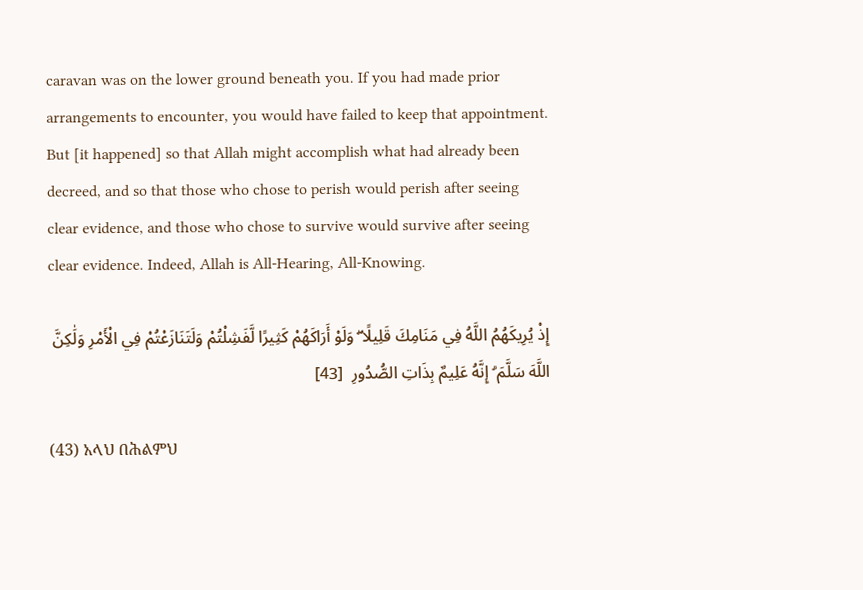caravan was on the lower ground beneath you. If you had made prior arrangements to encounter, you would have failed to keep that appointment. But [it happened] so that Allah might accomplish what had already been decreed, and so that those who chose to perish would perish after seeing clear evidence, and those who chose to survive would survive after seeing clear evidence. Indeed, Allah is All-Hearing, All-Knowing.

إِذْ يُرِيكَهُمُ اللَّهُ فِي مَنَامِكَ قَلِيلًا ۖ وَلَوْ أَرَاكَهُمْ كَثِيرًا لَّفَشِلْتُمْ وَلَتَنَازَعْتُمْ فِي الْأَمْرِ وَلَٰكِنَّ اللَّهَ سَلَّمَ ۗ إِنَّهُ عَلِيمٌ بِذَاتِ الصُّدُورِ  [43]

(43) አላህ በሕልምህ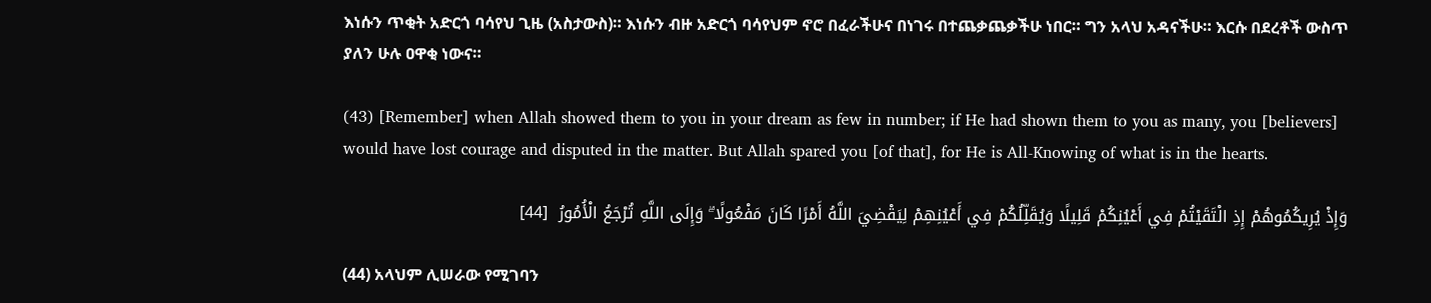እነሱን ጥቂት አድርጎ ባሳየህ ጊዜ (አስታውስ)። እነሱን ብዙ አድርጎ ባሳየህም ኖሮ በፈራችሁና በነገሩ በተጨቃጨቃችሁ ነበር። ግን አላህ አዳናችሁ። እርሱ በደረቶች ውስጥ ያለን ሁሉ ዐዋቂ ነውና።

(43) [Remember] when Allah showed them to you in your dream as few in number; if He had shown them to you as many, you [believers] would have lost courage and disputed in the matter. But Allah spared you [of that], for He is All-Knowing of what is in the hearts.

وَإِذْ يُرِيكُمُوهُمْ إِذِ الْتَقَيْتُمْ فِي أَعْيُنِكُمْ قَلِيلًا وَيُقَلِّلُكُمْ فِي أَعْيُنِهِمْ لِيَقْضِيَ اللَّهُ أَمْرًا كَانَ مَفْعُولًا ۗ وَإِلَى اللَّهِ تُرْجَعُ الْأُمُورُ  [44]

(44) አላህም ሊሠራው የሚገባን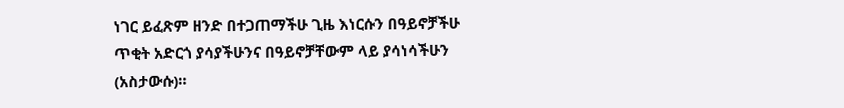ነገር ይፈጽም ዘንድ በተጋጠማችሁ ጊዜ እነርሱን በዓይኖቻችሁ ጥቂት አድርጎ ያሳያችሁንና በዓይኖቻቸውም ላይ ያሳነሳችሁን (አስታውሱ)።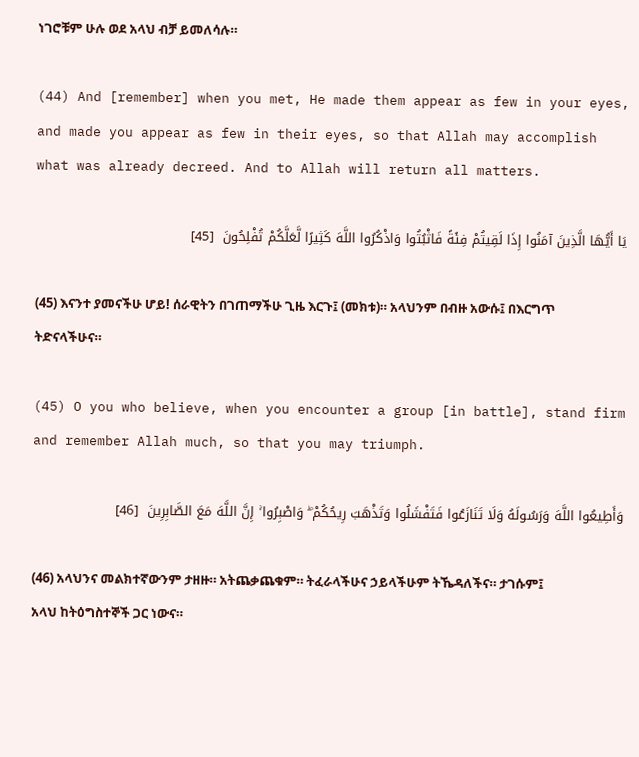ነገሮቹም ሁሉ ወደ አላህ ብቻ ይመለሳሉ።

(44) And [remember] when you met, He made them appear as few in your eyes, and made you appear as few in their eyes, so that Allah may accomplish what was already decreed. And to Allah will return all matters.

يَا أَيُّهَا الَّذِينَ آمَنُوا إِذَا لَقِيتُمْ فِئَةً فَاثْبُتُوا وَاذْكُرُوا اللَّهَ كَثِيرًا لَّعَلَّكُمْ تُفْلِحُونَ  [45]

(45) እናንተ ያመናችሁ ሆይ! ሰራዊትን በገጠማችሁ ጊዜ እርጉ፤ (መክቱ)። አላህንም በብዙ አውሱ፤ በእርግጥ ትድናላችሁና።

(45) O you who believe, when you encounter a group [in battle], stand firm and remember Allah much, so that you may triumph.

وَأَطِيعُوا اللَّهَ وَرَسُولَهُ وَلَا تَنَازَعُوا فَتَفْشَلُوا وَتَذْهَبَ رِيحُكُمْ ۖ وَاصْبِرُوا ۚ إِنَّ اللَّهَ مَعَ الصَّابِرِينَ  [46]

(46) አላህንና መልክተኛውንም ታዘዙ። አትጨቃጨቁም። ትፈራላችሁና ኃይላችሁም ትኼዳለችና። ታገሱም፤ አላህ ከትዕግስተኞች ጋር ነውና።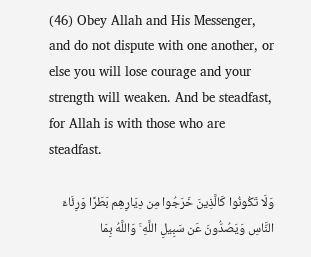(46) Obey Allah and His Messenger, and do not dispute with one another, or else you will lose courage and your strength will weaken. And be steadfast, for Allah is with those who are steadfast.

وَلَا تَكُونُوا كَالَّذِينَ خَرَجُوا مِن دِيَارِهِم بَطَرًا وَرِئَاءَ النَّاسِ وَيَصُدُّونَ عَن سَبِيلِ اللَّهِ ۚ وَاللَّهُ بِمَا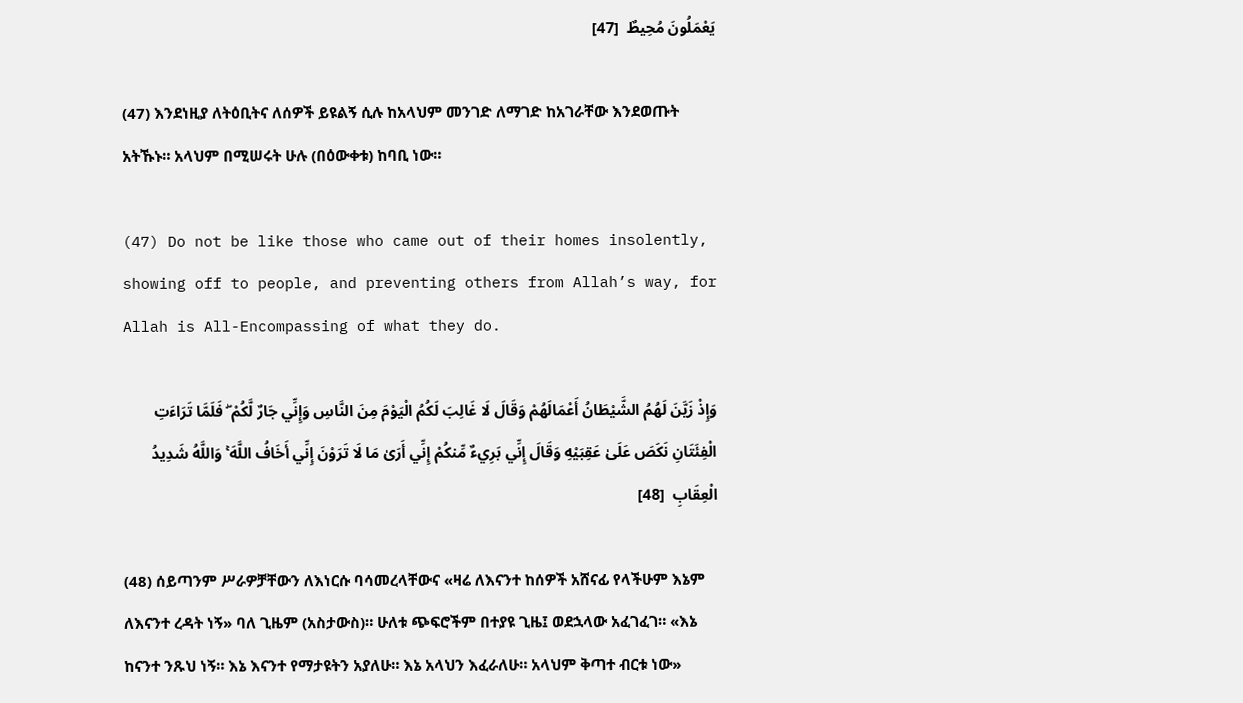يَعْمَلُونَ مُحِيطٌ  [47]

(47) እንደነዚያ ለትዕቢትና ለሰዎች ይዩልኝ ሲሉ ከአላህም መንገድ ለማገድ ከአገራቸው እንደወጡት አትኹኑ። አላህም በሚሠሩት ሁሉ (በዕውቀቱ) ከባቢ ነው።

(47) Do not be like those who came out of their homes insolently, showing off to people, and preventing others from Allah’s way, for Allah is All-Encompassing of what they do.

وَإِذْ زَيَّنَ لَهُمُ الشَّيْطَانُ أَعْمَالَهُمْ وَقَالَ لَا غَالِبَ لَكُمُ الْيَوْمَ مِنَ النَّاسِ وَإِنِّي جَارٌ لَّكُمْ ۖ فَلَمَّا تَرَاءَتِ الْفِئَتَانِ نَكَصَ عَلَىٰ عَقِبَيْهِ وَقَالَ إِنِّي بَرِيءٌ مِّنكُمْ إِنِّي أَرَىٰ مَا لَا تَرَوْنَ إِنِّي أَخَافُ اللَّهَ ۚ وَاللَّهُ شَدِيدُ الْعِقَابِ  [48]

(48) ሰይጣንም ሥራዎቻቸውን ለእነርሱ ባሳመረላቸውና «ዛሬ ለእናንተ ከሰዎች አሸናፊ የላችሁም እኔም ለእናንተ ረዳት ነኝ» ባለ ጊዜም (አስታውስ)። ሁለቱ ጭፍሮችም በተያዩ ጊዜ፤ ወደኋላው አፈገፈገ። «እኔ ከናንተ ንጹህ ነኝ። እኔ እናንተ የማታዩትን አያለሁ። እኔ አላህን እፈራለሁ። አላህም ቅጣተ ብርቱ ነው»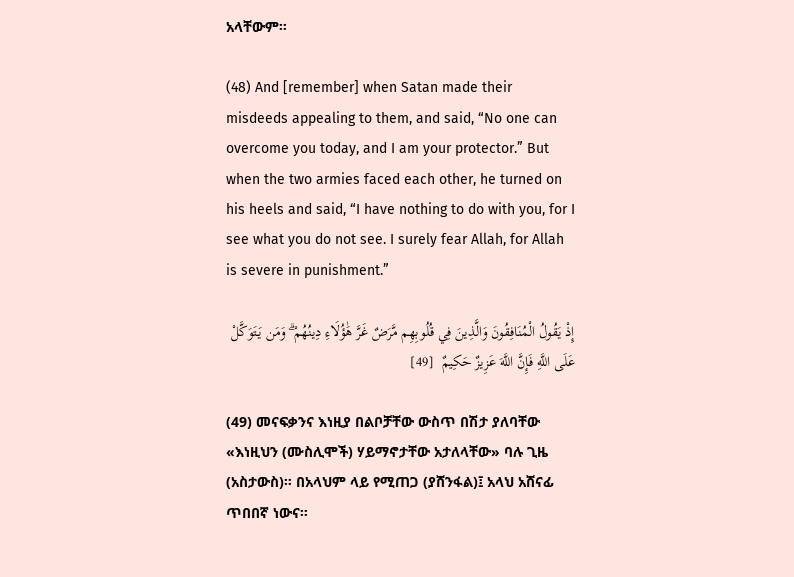አላቸውም።

(48) And [remember] when Satan made their misdeeds appealing to them, and said, “No one can overcome you today, and I am your protector.” But when the two armies faced each other, he turned on his heels and said, “I have nothing to do with you, for I see what you do not see. I surely fear Allah, for Allah is severe in punishment.”

إِذْ يَقُولُ الْمُنَافِقُونَ وَالَّذِينَ فِي قُلُوبِهِم مَّرَضٌ غَرَّ هَٰؤُلَاءِ دِينُهُمْ ۗ وَمَن يَتَوَكَّلْ عَلَى اللَّهِ فَإِنَّ اللَّهَ عَزِيزٌ حَكِيمٌ  [49]

(49) መናፍቃንና እነዚያ በልቦቻቸው ውስጥ በሽታ ያለባቸው «እነዚህን (ሙስሊሞች) ሃይማኖታቸው አታለላቸው» ባሉ ጊዜ (አስታውስ)። በአላህም ላይ የሚጠጋ (ያሸንፋል)፤ አላህ አሸናፊ ጥበበኛ ነውና።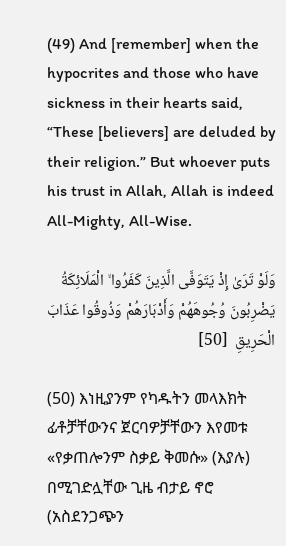(49) And [remember] when the hypocrites and those who have sickness in their hearts said, “These [believers] are deluded by their religion.” But whoever puts his trust in Allah, Allah is indeed All-Mighty, All-Wise.

وَلَوْ تَرَىٰ إِذْ يَتَوَفَّى الَّذِينَ كَفَرُوا ۙ الْمَلَائِكَةُ يَضْرِبُونَ وُجُوهَهُمْ وَأَدْبَارَهُمْ وَذُوقُوا عَذَابَ الْحَرِيقِ  [50]

(50) እነዚያንም የካዱትን መላእክት ፊቶቻቸውንና ጀርባዎቻቸውን እየመቱ «የቃጠሎንም ስቃይ ቅመሱ» (እያሉ) በሚገድሏቸው ጊዜ ብታይ ኖሮ (አስደንጋጭን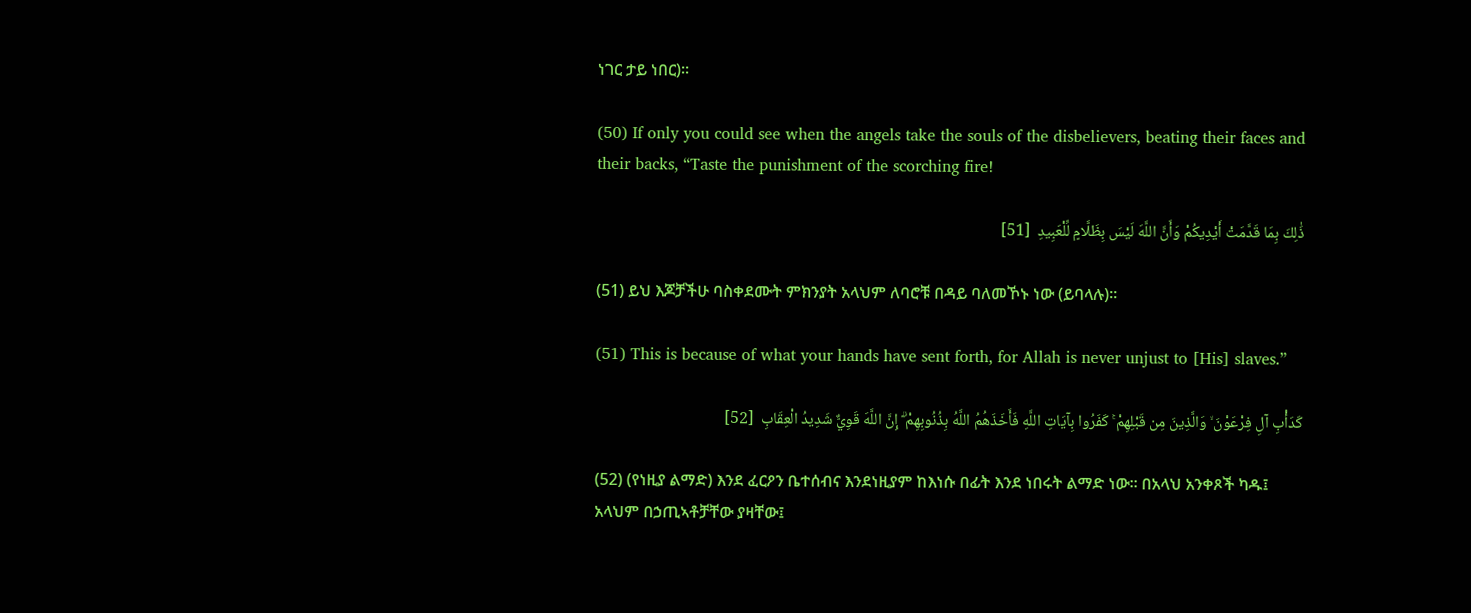ነገር ታይ ነበር)።

(50) If only you could see when the angels take the souls of the disbelievers, beating their faces and their backs, “Taste the punishment of the scorching fire!

ذَٰلِكَ بِمَا قَدَّمَتْ أَيْدِيكُمْ وَأَنَّ اللَّهَ لَيْسَ بِظَلَّامٍ لِّلْعَبِيدِ  [51]

(51) ይህ እጆቻችሁ ባስቀደሙት ምክንያት አላህም ለባሮቹ በዳይ ባለመኾኑ ነው (ይባላሉ)።

(51) This is because of what your hands have sent forth, for Allah is never unjust to [His] slaves.”

كَدَأْبِ آلِ فِرْعَوْنَ ۙ وَالَّذِينَ مِن قَبْلِهِمْ ۚ كَفَرُوا بِآيَاتِ اللَّهِ فَأَخَذَهُمُ اللَّهُ بِذُنُوبِهِمْ ۗ إِنَّ اللَّهَ قَوِيٌّ شَدِيدُ الْعِقَابِ  [52]

(52) (የነዚያ ልማድ) እንደ ፈርዖን ቤተሰብና እንደነዚያም ከእነሱ በፊት እንደ ነበሩት ልማድ ነው። በአላህ አንቀጾች ካዱ፤ አላህም በኃጢኣቶቻቸው ያዛቸው፤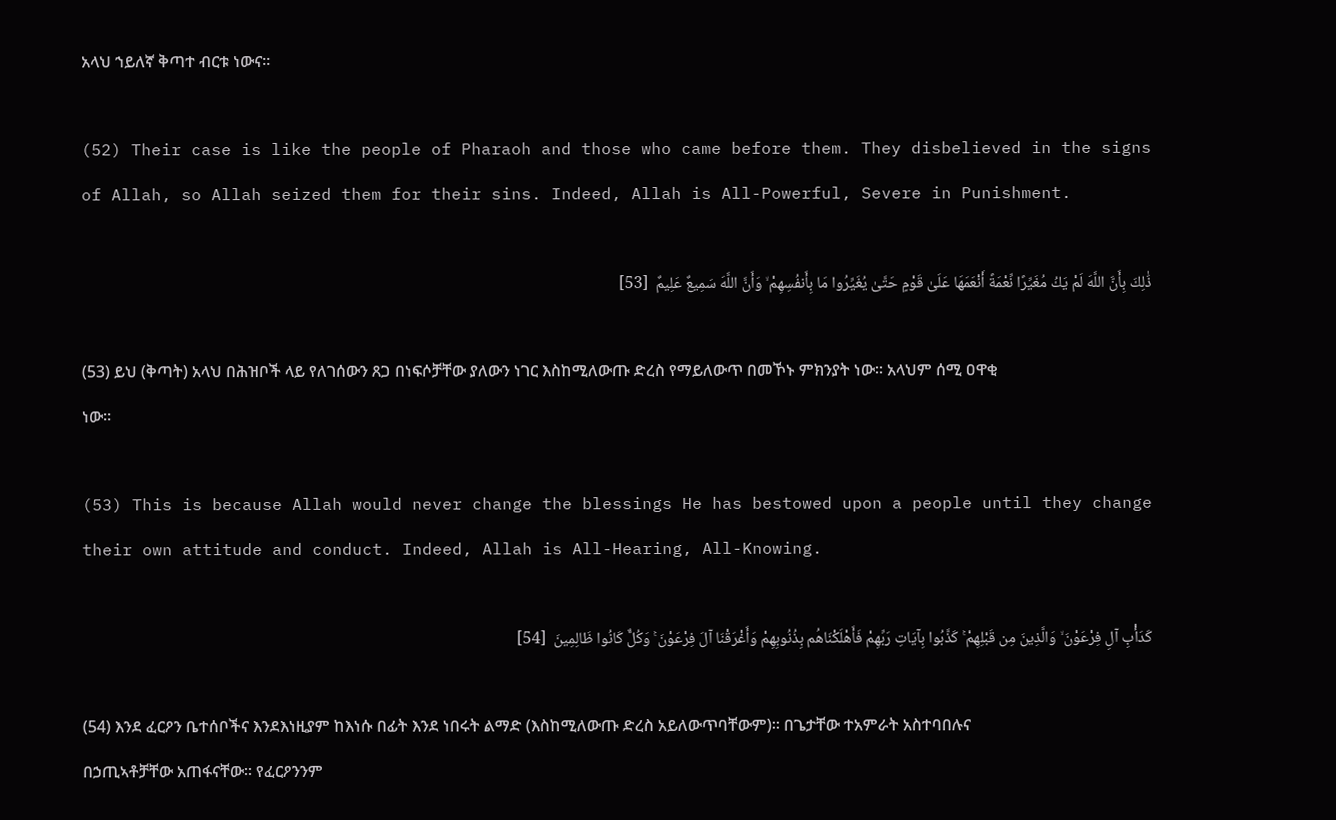አላህ ኀይለኛ ቅጣተ ብርቱ ነውና።

(52) Their case is like the people of Pharaoh and those who came before them. They disbelieved in the signs of Allah, so Allah seized them for their sins. Indeed, Allah is All-Powerful, Severe in Punishment.

ذَٰلِكَ بِأَنَّ اللَّهَ لَمْ يَكُ مُغَيِّرًا نِّعْمَةً أَنْعَمَهَا عَلَىٰ قَوْمٍ حَتَّىٰ يُغَيِّرُوا مَا بِأَنفُسِهِمْ ۙ وَأَنَّ اللَّهَ سَمِيعٌ عَلِيمٌ  [53]

(53) ይህ (ቅጣት) አላህ በሕዝቦች ላይ የለገሰውን ጸጋ በነፍሶቻቸው ያለውን ነገር እስከሚለውጡ ድረስ የማይለውጥ በመኾኑ ምክንያት ነው። አላህም ሰሚ ዐዋቂ ነው።

(53) This is because Allah would never change the blessings He has bestowed upon a people until they change their own attitude and conduct. Indeed, Allah is All-Hearing, All-Knowing.

كَدَأْبِ آلِ فِرْعَوْنَ ۙ وَالَّذِينَ مِن قَبْلِهِمْ ۚ كَذَّبُوا بِآيَاتِ رَبِّهِمْ فَأَهْلَكْنَاهُم بِذُنُوبِهِمْ وَأَغْرَقْنَا آلَ فِرْعَوْنَ ۚ وَكُلٌّ كَانُوا ظَالِمِينَ  [54]

(54) እንደ ፈርዖን ቤተሰቦችና እንደእነዚያም ከእነሱ በፊት እንደ ነበሩት ልማድ (እስከሚለውጡ ድረስ አይለውጥባቸውም)። በጌታቸው ተአምራት አስተባበሉና በኃጢኣቶቻቸው አጠፋናቸው። የፈርዖንንም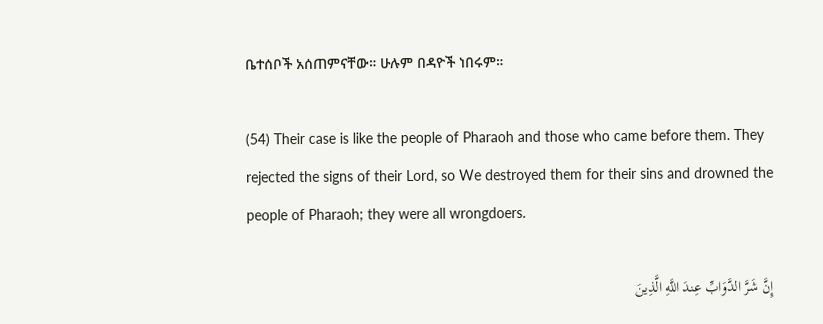ቤተሰቦች አሰጠምናቸው። ሁሉም በዳዮች ነበሩም።

(54) Their case is like the people of Pharaoh and those who came before them. They rejected the signs of their Lord, so We destroyed them for their sins and drowned the people of Pharaoh; they were all wrongdoers.

إِنَّ شَرَّ الدَّوَابِّ عِندَ اللَّهِ الَّذِينَ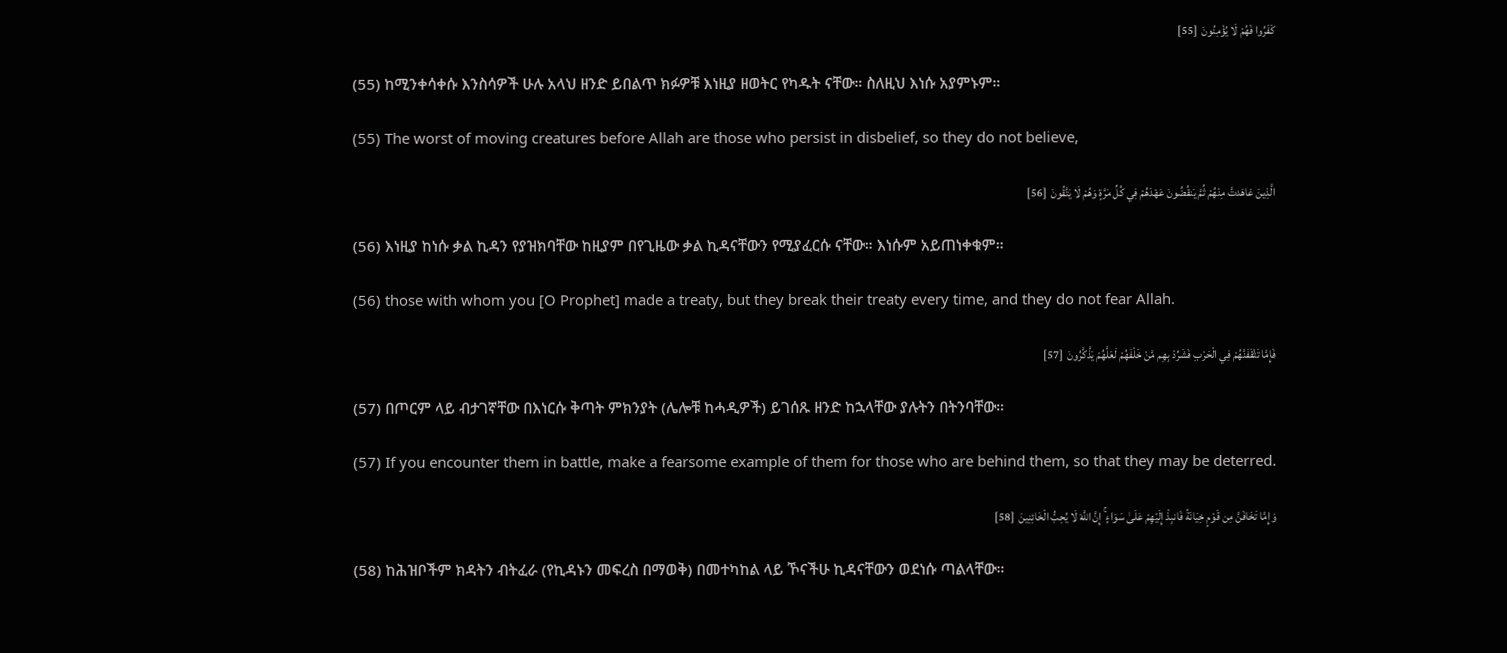كَفَرُوا فَهُمْ لَا يُؤْمِنُونَ  [55]

(55) ከሚንቀሳቀሱ እንስሳዎች ሁሉ አላህ ዘንድ ይበልጥ ክፉዎቹ እነዚያ ዘወትር የካዱት ናቸው። ስለዚህ እነሱ አያምኑም።

(55) The worst of moving creatures before Allah are those who persist in disbelief, so they do not believe,

الَّذِينَ عَاهَدتَّ مِنْهُمْ ثُمَّ يَنقُضُونَ عَهْدَهُمْ فِي كُلِّ مَرَّةٍ وَهُمْ لَا يَتَّقُونَ  [56]

(56) እነዚያ ከነሱ ቃል ኪዳን የያዝክባቸው ከዚያም በየጊዜው ቃል ኪዳናቸውን የሚያፈርሱ ናቸው። እነሱም አይጠነቀቁም።

(56) those with whom you [O Prophet] made a treaty, but they break their treaty every time, and they do not fear Allah.

فَإِمَّا تَثْقَفَنَّهُمْ فِي الْحَرْبِ فَشَرِّدْ بِهِم مَّنْ خَلْفَهُمْ لَعَلَّهُمْ يَذَّكَّرُونَ  [57]

(57) በጦርም ላይ ብታገኛቸው በእነርሱ ቅጣት ምክንያት (ሌሎቹ ከሓዲዎች) ይገሰጹ ዘንድ ከኋላቸው ያሉትን በትንባቸው።

(57) If you encounter them in battle, make a fearsome example of them for those who are behind them, so that they may be deterred.

وَإِمَّا تَخَافَنَّ مِن قَوْمٍ خِيَانَةً فَانبِذْ إِلَيْهِمْ عَلَىٰ سَوَاءٍ ۚ إِنَّ اللَّهَ لَا يُحِبُّ الْخَائِنِينَ  [58]

(58) ከሕዝቦችም ክዳትን ብትፈራ (የኪዳኑን መፍረስ በማወቅ) በመተካከል ላይ ኾናችሁ ኪዳናቸውን ወደነሱ ጣልላቸው።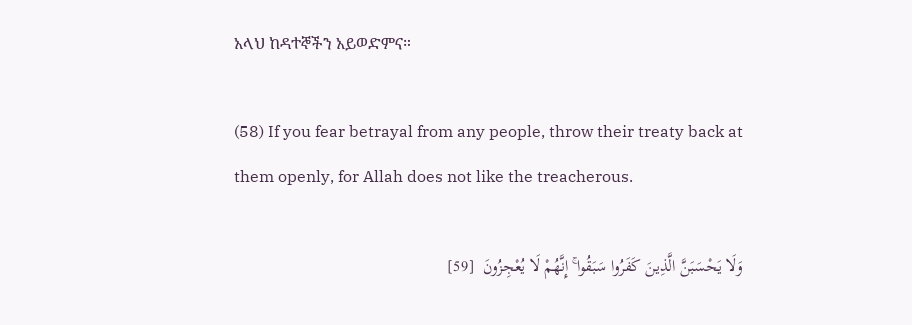አላህ ከዳተኞችን አይወድምና።

(58) If you fear betrayal from any people, throw their treaty back at them openly, for Allah does not like the treacherous.

وَلَا يَحْسَبَنَّ الَّذِينَ كَفَرُوا سَبَقُوا ۚ إِنَّهُمْ لَا يُعْجِزُونَ  [59]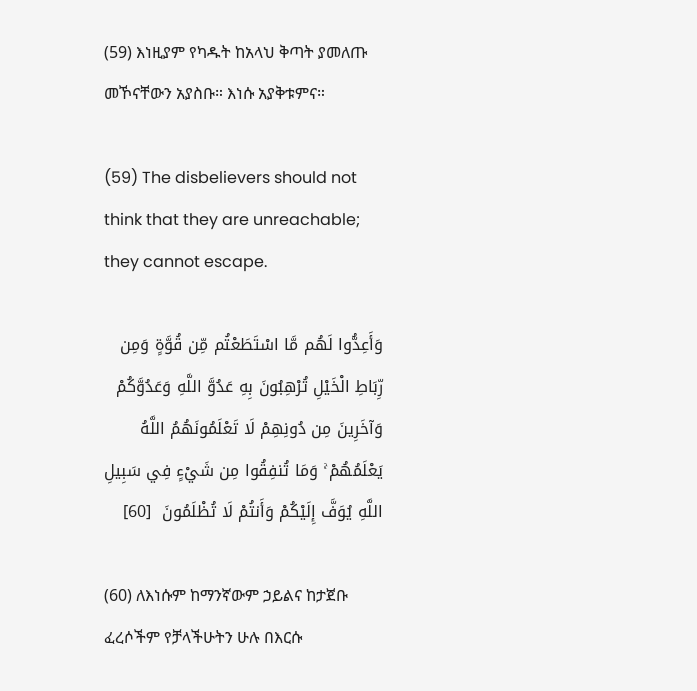(59) እነዚያም የካዱት ከአላህ ቅጣት ያመለጡ መኾናቸውን አያስቡ። እነሱ አያቅቱምና።

(59) The disbelievers should not think that they are unreachable; they cannot escape.

وَأَعِدُّوا لَهُم مَّا اسْتَطَعْتُم مِّن قُوَّةٍ وَمِن رِّبَاطِ الْخَيْلِ تُرْهِبُونَ بِهِ عَدُوَّ اللَّهِ وَعَدُوَّكُمْ وَآخَرِينَ مِن دُونِهِمْ لَا تَعْلَمُونَهُمُ اللَّهُ يَعْلَمُهُمْ ۚ وَمَا تُنفِقُوا مِن شَيْءٍ فِي سَبِيلِ اللَّهِ يُوَفَّ إِلَيْكُمْ وَأَنتُمْ لَا تُظْلَمُونَ  [60]

(60) ለእነሱም ከማንኛውም ኃይልና ከታጀቡ ፈረሶችም የቻላችሁትን ሁሉ በእርሱ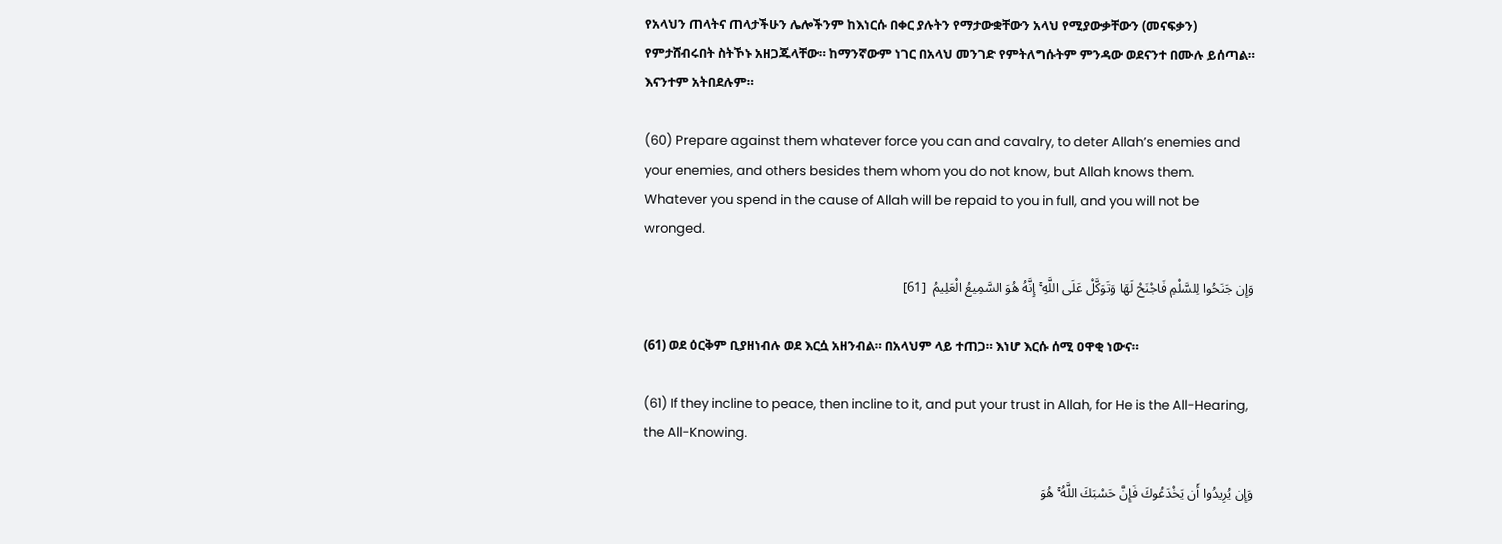የአላህን ጠላትና ጠላታችሁን ሌሎችንም ከእነርሱ በቀር ያሉትን የማታውቋቸውን አላህ የሚያውቃቸውን (መናፍቃን) የምታሸብሩበት ስትኾኑ አዘጋጁላቸው። ከማንኛውም ነገር በአላህ መንገድ የምትለግሱትም ምንዳው ወደናንተ በሙሉ ይሰጣል። እናንተም አትበደሉም።

(60) Prepare against them whatever force you can and cavalry, to deter Allah’s enemies and your enemies, and others besides them whom you do not know, but Allah knows them. Whatever you spend in the cause of Allah will be repaid to you in full, and you will not be wronged.

وَإِن جَنَحُوا لِلسَّلْمِ فَاجْنَحْ لَهَا وَتَوَكَّلْ عَلَى اللَّهِ ۚ إِنَّهُ هُوَ السَّمِيعُ الْعَلِيمُ  [61]

(61) ወደ ዕርቅም ቢያዘነብሉ ወደ እርሷ አዘንብል። በአላህም ላይ ተጠጋ። እነሆ እርሱ ሰሚ ዐዋቂ ነውና።

(61) If they incline to peace, then incline to it, and put your trust in Allah, for He is the All-Hearing, the All-Knowing.

وَإِن يُرِيدُوا أَن يَخْدَعُوكَ فَإِنَّ حَسْبَكَ اللَّهُ ۚ هُوَ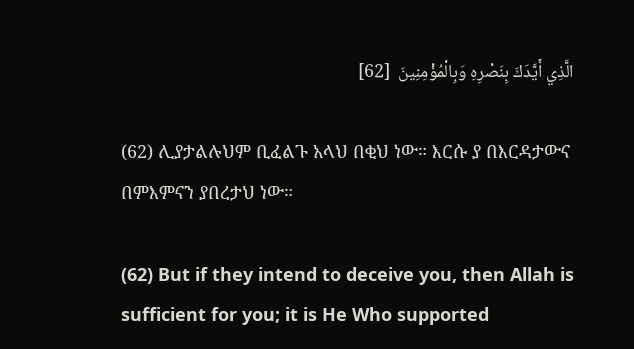الَّذِي أَيَّدَكَ بِنَصْرِهِ وَبِالْمُؤْمِنِينَ  [62]

(62) ሊያታልሉህም ቢፈልጉ አላህ በቂህ ነው። እርሱ ያ በእርዳታውና በምእምናን ያበረታህ ነው።

(62) But if they intend to deceive you, then Allah is sufficient for you; it is He Who supported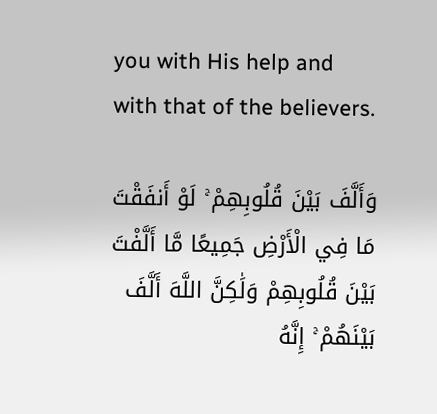you with His help and with that of the believers.

وَأَلَّفَ بَيْنَ قُلُوبِهِمْ ۚ لَوْ أَنفَقْتَ مَا فِي الْأَرْضِ جَمِيعًا مَّا أَلَّفْتَ بَيْنَ قُلُوبِهِمْ وَلَٰكِنَّ اللَّهَ أَلَّفَ بَيْنَهُمْ ۚ إِنَّهُ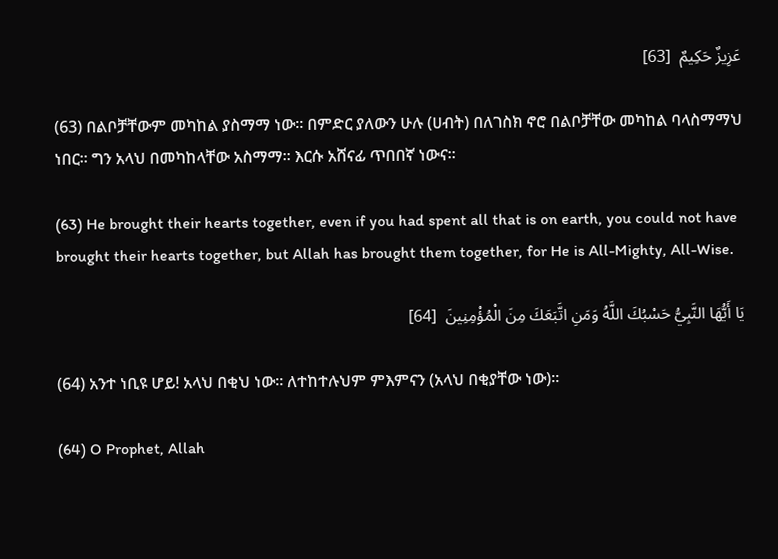عَزِيزٌ حَكِيمٌ  [63]

(63) በልቦቻቸውም መካከል ያስማማ ነው። በምድር ያለውን ሁሉ (ሀብት) በለገስክ ኖሮ በልቦቻቸው መካከል ባላስማማህ ነበር። ግን አላህ በመካከላቸው አስማማ። እርሱ አሸናፊ ጥበበኛ ነውና።

(63) He brought their hearts together, even if you had spent all that is on earth, you could not have brought their hearts together, but Allah has brought them together, for He is All-Mighty, All-Wise.

يَا أَيُّهَا النَّبِيُّ حَسْبُكَ اللَّهُ وَمَنِ اتَّبَعَكَ مِنَ الْمُؤْمِنِينَ  [64]

(64) አንተ ነቢዩ ሆይ! አላህ በቂህ ነው። ለተከተሉህም ምእምናን (አላህ በቂያቸው ነው)።

(64) O Prophet, Allah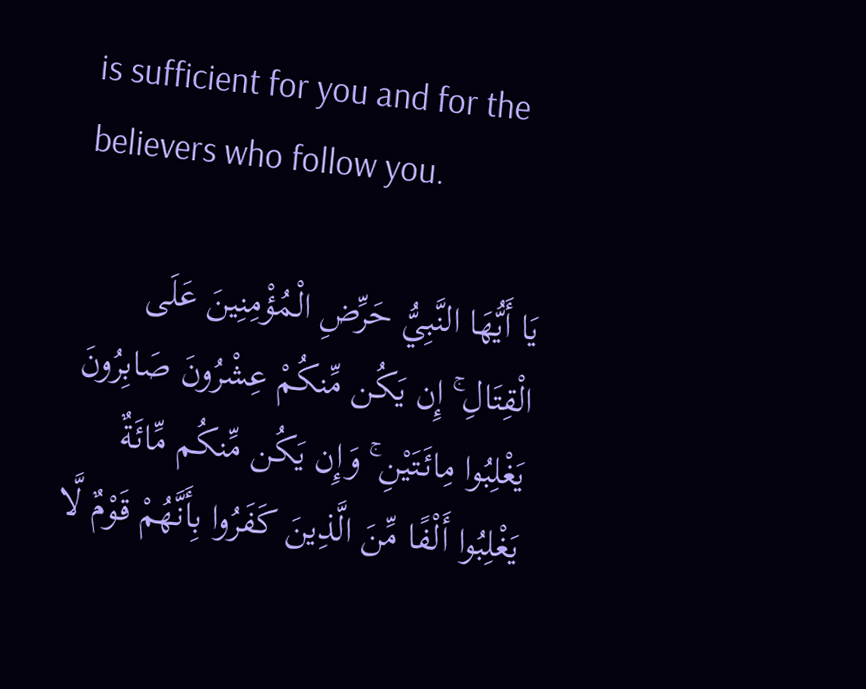is sufficient for you and for the believers who follow you.

يَا أَيُّهَا النَّبِيُّ حَرِّضِ الْمُؤْمِنِينَ عَلَى الْقِتَالِ ۚ إِن يَكُن مِّنكُمْ عِشْرُونَ صَابِرُونَ يَغْلِبُوا مِائَتَيْنِ ۚ وَإِن يَكُن مِّنكُم مِّائَةٌ يَغْلِبُوا أَلْفًا مِّنَ الَّذِينَ كَفَرُوا بِأَنَّهُمْ قَوْمٌ لَّا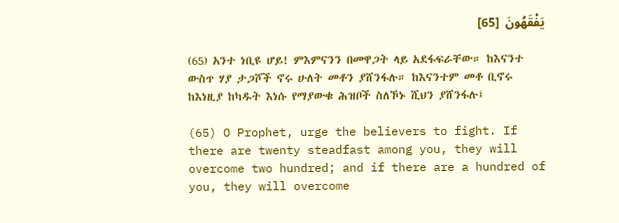يَفْقَهُونَ  [65]

(65) አንተ ነቢዩ ሆይ! ምእምናንን በመዋጋት ላይ አደፋፍራቸው። ከእናንተ ውስጥ ሃያ ታጋሾች ኖሩ ሁለት መቶን ያሸንፋሉ። ከእናንተም መቶ ቢኖሩ ከእነዚያ ከካዱት እነሱ የማያውቁ ሕዝቦች ስለኾኑ ሺህን ያሸንፋሉ፤

(65) O Prophet, urge the believers to fight. If there are twenty steadfast among you, they will overcome two hundred; and if there are a hundred of you, they will overcome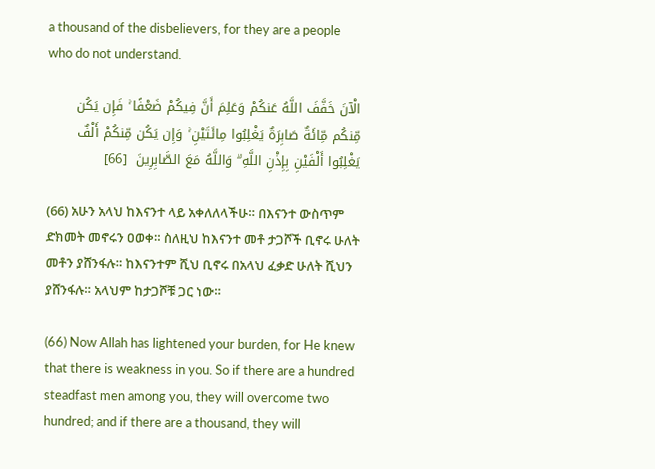a thousand of the disbelievers, for they are a people who do not understand.

الْآنَ خَفَّفَ اللَّهُ عَنكُمْ وَعَلِمَ أَنَّ فِيكُمْ ضَعْفًا ۚ فَإِن يَكُن مِّنكُم مِّائَةٌ صَابِرَةٌ يَغْلِبُوا مِائَتَيْنِ ۚ وَإِن يَكُن مِّنكُمْ أَلْفٌ يَغْلِبُوا أَلْفَيْنِ بِإِذْنِ اللَّهِ ۗ وَاللَّهُ مَعَ الصَّابِرِينَ  [66]

(66) አሁን አላህ ከእናንተ ላይ አቀለለላችሁ። በእናንተ ውስጥም ድክመት መኖሩን ዐወቀ። ስለዚህ ከእናንተ መቶ ታጋሾች ቢኖሩ ሁለት መቶን ያሸንፋሉ። ከእናንተም ሺህ ቢኖሩ በአላህ ፈቃድ ሁለት ሺህን ያሸንፋሉ። አላህም ከታጋሾቹ ጋር ነው።

(66) Now Allah has lightened your burden, for He knew that there is weakness in you. So if there are a hundred steadfast men among you, they will overcome two hundred; and if there are a thousand, they will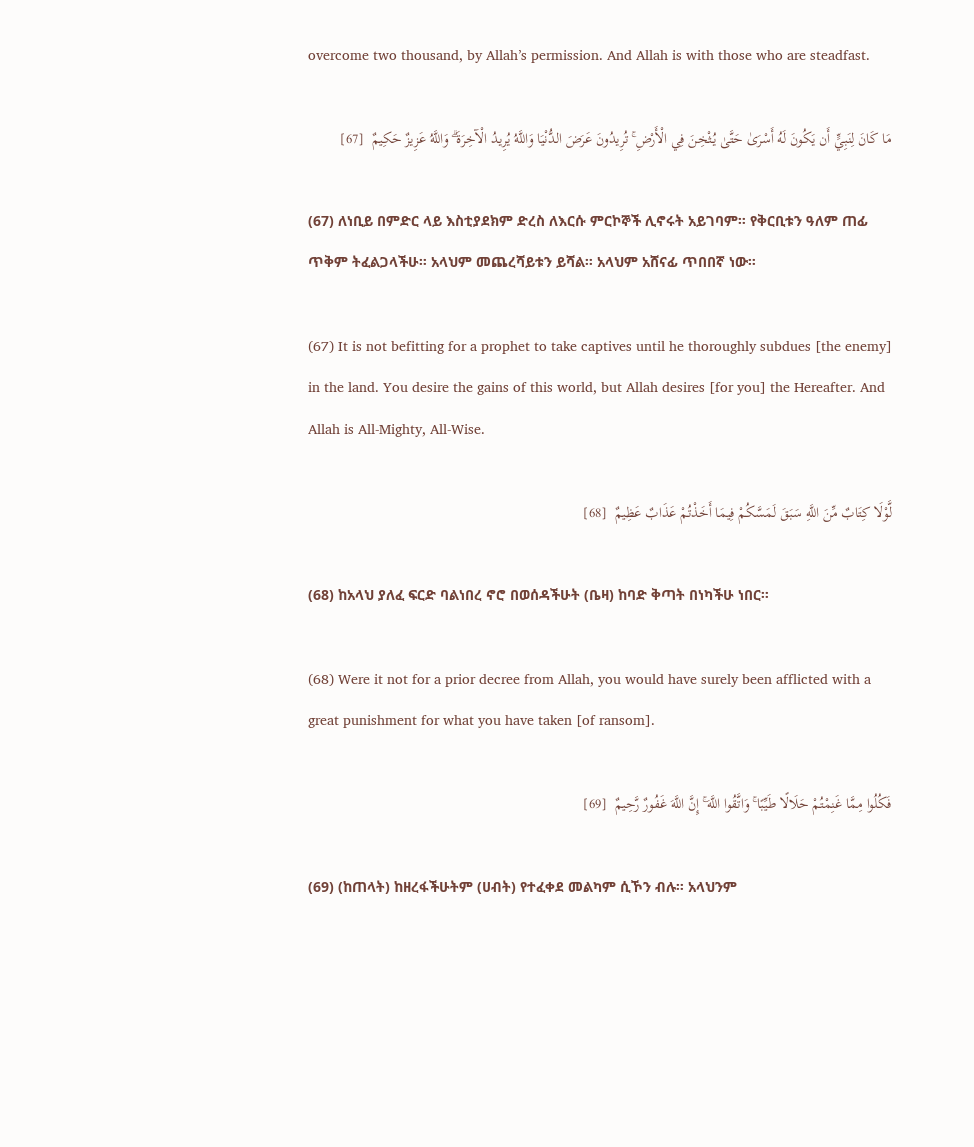overcome two thousand, by Allah’s permission. And Allah is with those who are steadfast.

مَا كَانَ لِنَبِيٍّ أَن يَكُونَ لَهُ أَسْرَىٰ حَتَّىٰ يُثْخِنَ فِي الْأَرْضِ ۚ تُرِيدُونَ عَرَضَ الدُّنْيَا وَاللَّهُ يُرِيدُ الْآخِرَةَ ۗ وَاللَّهُ عَزِيزٌ حَكِيمٌ  [67]

(67) ለነቢይ በምድር ላይ እስቲያደክም ድረስ ለእርሱ ምርኮኞች ሊኖሩት አይገባም። የቅርቢቱን ዓለም ጠፊ ጥቅም ትፈልጋላችሁ። አላህም መጨረሻይቱን ይሻል። አላህም አሸናፊ ጥበበኛ ነው።

(67) It is not befitting for a prophet to take captives until he thoroughly subdues [the enemy] in the land. You desire the gains of this world, but Allah desires [for you] the Hereafter. And Allah is All-Mighty, All-Wise.

لَّوْلَا كِتَابٌ مِّنَ اللَّهِ سَبَقَ لَمَسَّكُمْ فِيمَا أَخَذْتُمْ عَذَابٌ عَظِيمٌ  [68]

(68) ከአላህ ያለፈ ፍርድ ባልነበረ ኖሮ በወሰዳችሁት (ቤዛ) ከባድ ቅጣት በነካችሁ ነበር።

(68) Were it not for a prior decree from Allah, you would have surely been afflicted with a great punishment for what you have taken [of ransom].

فَكُلُوا مِمَّا غَنِمْتُمْ حَلَالًا طَيِّبًا ۚ وَاتَّقُوا اللَّهَ ۚ إِنَّ اللَّهَ غَفُورٌ رَّحِيمٌ  [69]

(69) (ከጠላት) ከዘረፋችሁትም (ሀብት) የተፈቀደ መልካም ሲኾን ብሉ። አላህንም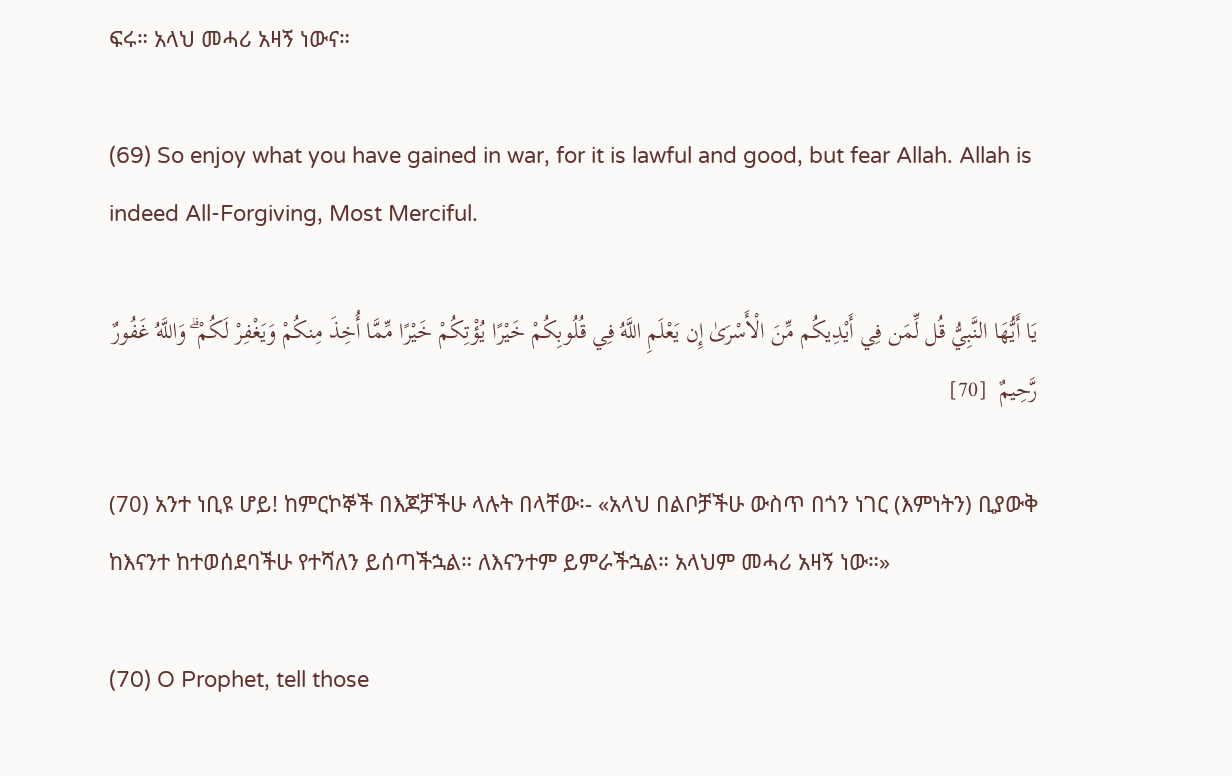ፍሩ። አላህ መሓሪ አዛኝ ነውና።

(69) So enjoy what you have gained in war, for it is lawful and good, but fear Allah. Allah is indeed All-Forgiving, Most Merciful.

يَا أَيُّهَا النَّبِيُّ قُل لِّمَن فِي أَيْدِيكُم مِّنَ الْأَسْرَىٰ إِن يَعْلَمِ اللَّهُ فِي قُلُوبِكُمْ خَيْرًا يُؤْتِكُمْ خَيْرًا مِّمَّا أُخِذَ مِنكُمْ وَيَغْفِرْ لَكُمْ ۗ وَاللَّهُ غَفُورٌ رَّحِيمٌ  [70]

(70) አንተ ነቢዩ ሆይ! ከምርኮኞች በእጆቻችሁ ላሉት በላቸው፡- «አላህ በልቦቻችሁ ውስጥ በጎን ነገር (እምነትን) ቢያውቅ ከእናንተ ከተወሰደባችሁ የተሻለን ይሰጣችኋል። ለእናንተም ይምራችኋል። አላህም መሓሪ አዛኝ ነው።»

(70) O Prophet, tell those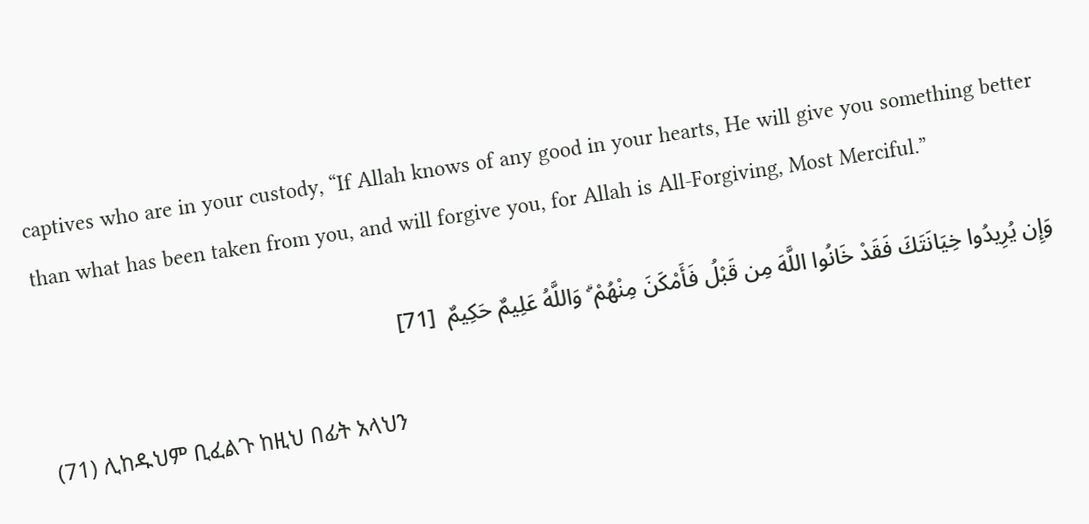captives who are in your custody, “If Allah knows of any good in your hearts, He will give you something better than what has been taken from you, and will forgive you, for Allah is All-Forgiving, Most Merciful.”

وَإِن يُرِيدُوا خِيَانَتَكَ فَقَدْ خَانُوا اللَّهَ مِن قَبْلُ فَأَمْكَنَ مِنْهُمْ ۗ وَاللَّهُ عَلِيمٌ حَكِيمٌ  [71]

(71) ሊከዱህም ቢፈልጉ ከዚህ በፊት አላህን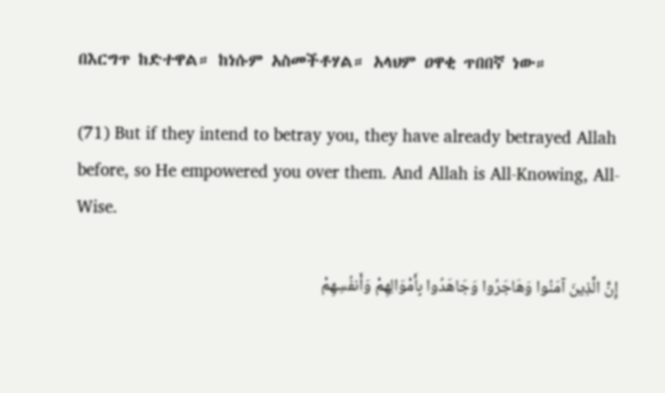በእርግጥ ከድተዋል። ከነሱም አስመችቶሃል። አላህም ዐዋቂ ጥበበኛ ነው።

(71) But if they intend to betray you, they have already betrayed Allah before, so He empowered you over them. And Allah is All-Knowing, All-Wise.

إِنَّ الَّذِينَ آمَنُوا وَهَاجَرُوا وَجَاهَدُوا بِأَمْوَالِهِمْ وَأَنفُسِهِمْ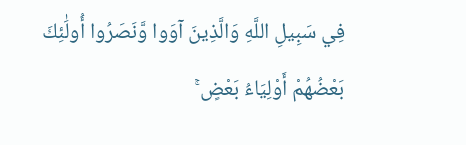فِي سَبِيلِ اللَّهِ وَالَّذِينَ آوَوا وَّنَصَرُوا أُولَٰئِكَ بَعْضُهُمْ أَوْلِيَاءُ بَعْضٍ ۚ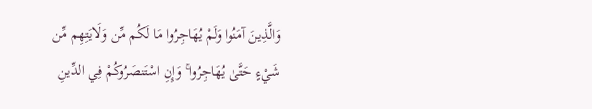وَالَّذِينَ آمَنُوا وَلَمْ يُهَاجِرُوا مَا لَكُم مِّن وَلَايَتِهِم مِّن شَيْءٍ حَتَّىٰ يُهَاجِرُوا ۚ وَإِنِ اسْتَنصَرُوكُمْ فِي الدِّينِ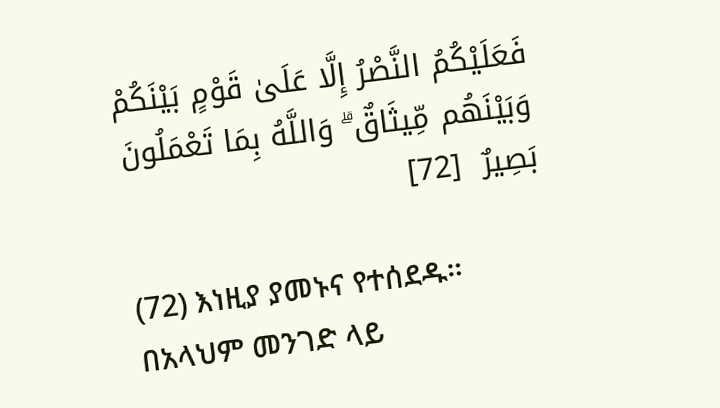فَعَلَيْكُمُ النَّصْرُ إِلَّا عَلَىٰ قَوْمٍ بَيْنَكُمْ وَبَيْنَهُم مِّيثَاقٌ ۗ وَاللَّهُ بِمَا تَعْمَلُونَ بَصِيرٌ  [72]

(72) እነዚያ ያመኑና የተሰደዱ። በአላህም መንገድ ላይ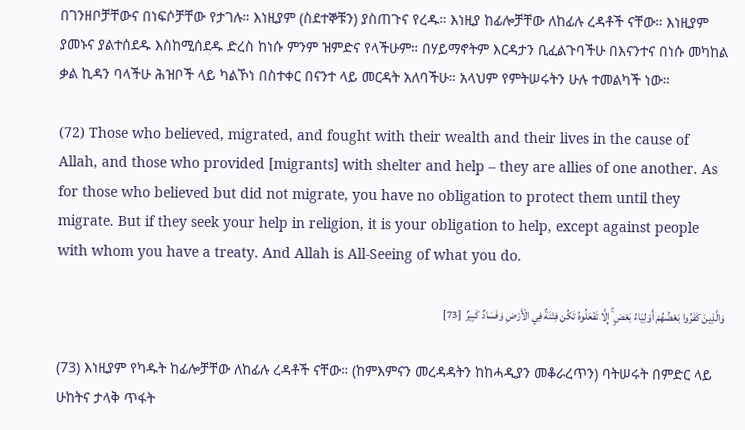በገንዘቦቻቸውና በነፍሶቻቸው የታገሉ። እነዚያም (ስደተኞቹን) ያስጠጉና የረዱ። እነዚያ ከፊሎቻቸው ለከፊሉ ረዳቶች ናቸው። እነዚያም ያመኑና ያልተሰደዱ እስከሚሰደዱ ድረስ ከነሱ ምንም ዝምድና የላችሁም። በሃይማኖትም እርዳታን ቢፈልጉባችሁ በእናንተና በነሱ መካከል ቃል ኪዳን ባላችሁ ሕዝቦች ላይ ካልኾነ በስተቀር በናንተ ላይ መርዳት አለባችሁ። አላህም የምትሠሩትን ሁሉ ተመልካች ነው።

(72) Those who believed, migrated, and fought with their wealth and their lives in the cause of Allah, and those who provided [migrants] with shelter and help – they are allies of one another. As for those who believed but did not migrate, you have no obligation to protect them until they migrate. But if they seek your help in religion, it is your obligation to help, except against people with whom you have a treaty. And Allah is All-Seeing of what you do.

وَالَّذِينَ كَفَرُوا بَعْضُهُمْ أَوْلِيَاءُ بَعْضٍ ۚ إِلَّا تَفْعَلُوهُ تَكُن فِتْنَةٌ فِي الْأَرْضِ وَفَسَادٌ كَبِيرٌ  [73]

(73) እነዚያም የካዱት ከፊሎቻቸው ለከፊሉ ረዳቶች ናቸው። (ከምእምናን መረዳዳትን ከከሓዲያን መቆራረጥን) ባትሠሩት በምድር ላይ ሁከትና ታላቅ ጥፋት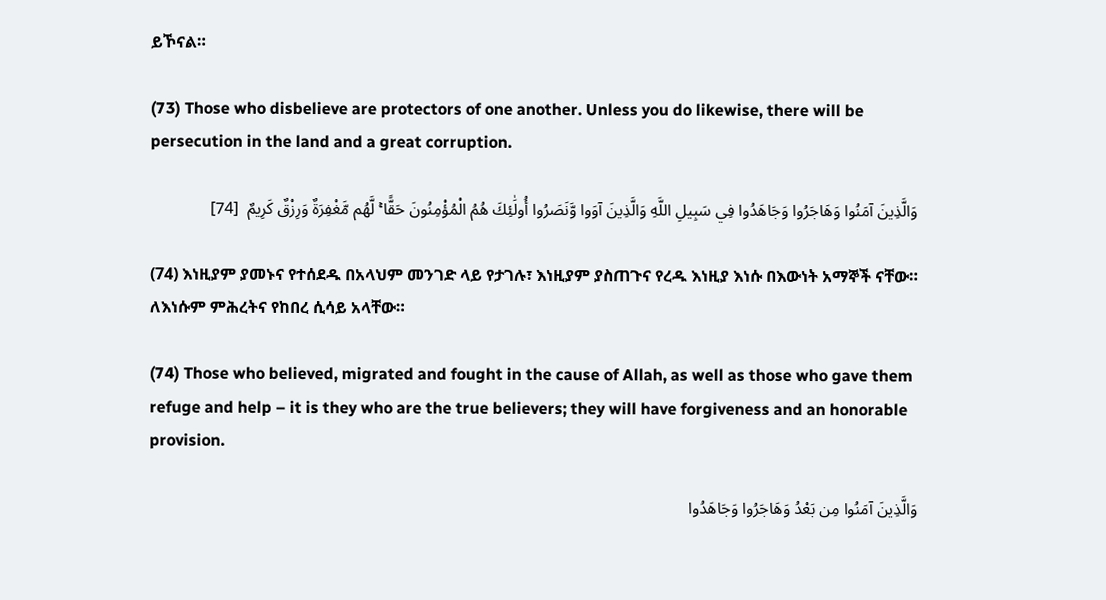ይኾናል።

(73) Those who disbelieve are protectors of one another. Unless you do likewise, there will be persecution in the land and a great corruption.

وَالَّذِينَ آمَنُوا وَهَاجَرُوا وَجَاهَدُوا فِي سَبِيلِ اللَّهِ وَالَّذِينَ آوَوا وَّنَصَرُوا أُولَٰئِكَ هُمُ الْمُؤْمِنُونَ حَقًّا ۚ لَّهُم مَّغْفِرَةٌ وَرِزْقٌ كَرِيمٌ  [74]

(74) እነዚያም ያመኑና የተሰደዱ በአላህም መንገድ ላይ የታገሉ፣ እነዚያም ያስጠጉና የረዱ እነዚያ እነሱ በእውነት አማኞች ናቸው። ለእነሱም ምሕረትና የከበረ ሲሳይ አላቸው።

(74) Those who believed, migrated and fought in the cause of Allah, as well as those who gave them refuge and help – it is they who are the true believers; they will have forgiveness and an honorable provision.

وَالَّذِينَ آمَنُوا مِن بَعْدُ وَهَاجَرُوا وَجَاهَدُوا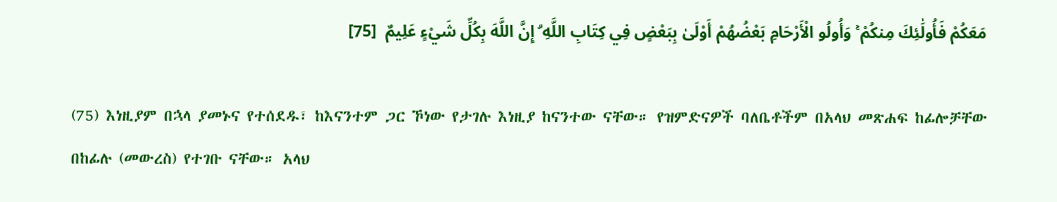مَعَكُمْ فَأُولَٰئِكَ مِنكُمْ ۚ وَأُولُو الْأَرْحَامِ بَعْضُهُمْ أَوْلَىٰ بِبَعْضٍ فِي كِتَابِ اللَّهِ ۗ إِنَّ اللَّهَ بِكُلِّ شَيْءٍ عَلِيمٌ  [75]

(75) እነዚያም በኋላ ያመኑና የተሰደዱ፣ ከእናንተም ጋር ኾነው የታገሉ እነዚያ ከናንተው ናቸው። የዝምድናዎች ባለቤቶችም በአላህ መጽሐፍ ከፊሎቻቸው በከፊሉ (መውረስ) የተገቡ ናቸው። አላህ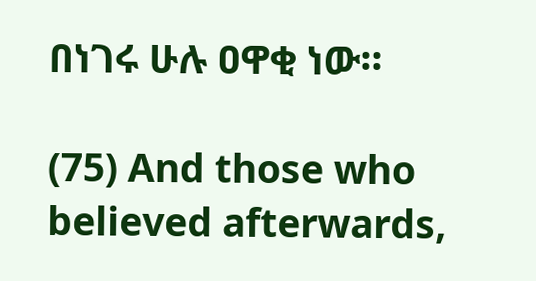በነገሩ ሁሉ ዐዋቂ ነው።

(75) And those who believed afterwards,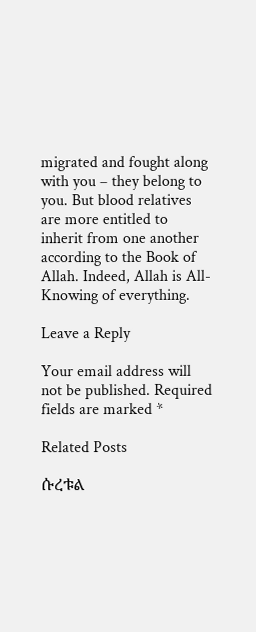migrated and fought along with you – they belong to you. But blood relatives are more entitled to inherit from one another according to the Book of Allah. Indeed, Allah is All-Knowing of everything.

Leave a Reply

Your email address will not be published. Required fields are marked *

Related Posts

ሱረቱል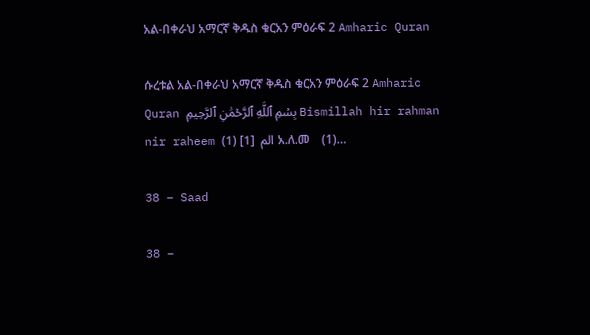አል-በቀራህ አማርኛ ቅዱስ ቁርአን ምዕራፍ 2 Amharic Quran

ሱረቱል አል-በቀራህ አማርኛ ቅዱስ ቁርአን ምዕራፍ 2 Amharic Quran بِسۡمِ ٱللَّهِ ٱلرَّحۡمَٰنِ ٱلرَّحِيمِ Bismillah hir rahman nir raheem الم  [1] (1) አ.ለ.መ    (1)…

38 – Saad

38 –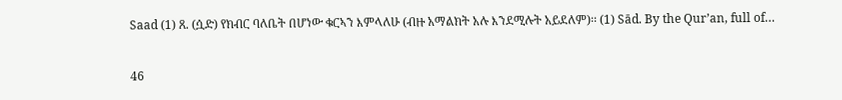Saad (1) ጸ. (ሷድ) የክብር ባለቤት በሆነው ቁርኣን እምላለሁ (ብዙ አማልክት አሉ እንደሚሉት አይደለም)፡፡ (1) Sād. By the Qur’an, full of…

46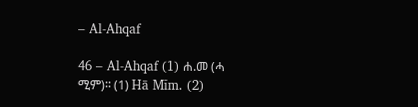– Al-Ahqaf

46 – Al-Ahqaf (1) ሐ.መ (ሓ ሚም)፡፡ (1) Hā Mīm. (2)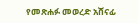የመጽሐፉ መወረድ አሸናፊ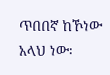ጥበበኛ ከኾነው አላህ ነው፡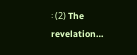፡ (2) The revelation…